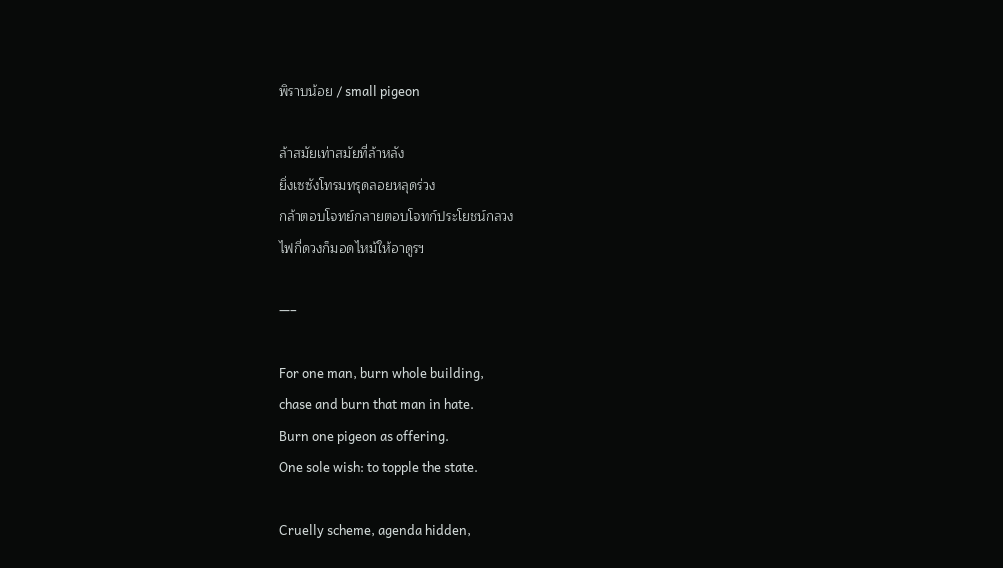พิราบน้อย / small pigeon

ล้าสมัยเท่าสมัยที่ล้าหลัง
ยิ่งเซซังโทรมทรุดลอยหลุดร่วง
กล้าตอบโจทย์กลายตอบโจทก์ประโยชน์กลวง
ไฟกี่ดวงก็มอดไหม้ให้อาดูรฯ

—–

For one man, burn whole building,
chase and burn that man in hate.
Burn one pigeon as offering.
One sole wish: to topple the state.

Cruelly scheme, agenda hidden,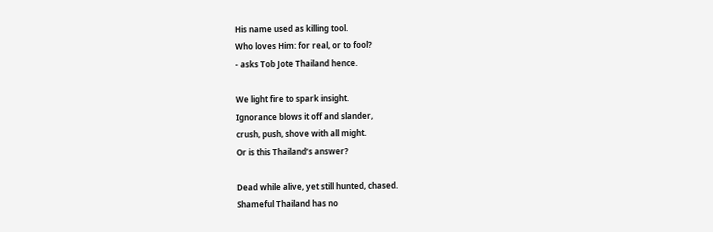His name used as killing tool.
Who loves Him: for real, or to fool?
- asks Tob Jote Thailand hence.

We light fire to spark insight.
Ignorance blows it off and slander,
crush, push, shove with all might.
Or is this Thailand’s answer?

Dead while alive, yet still hunted, chased.
Shameful Thailand has no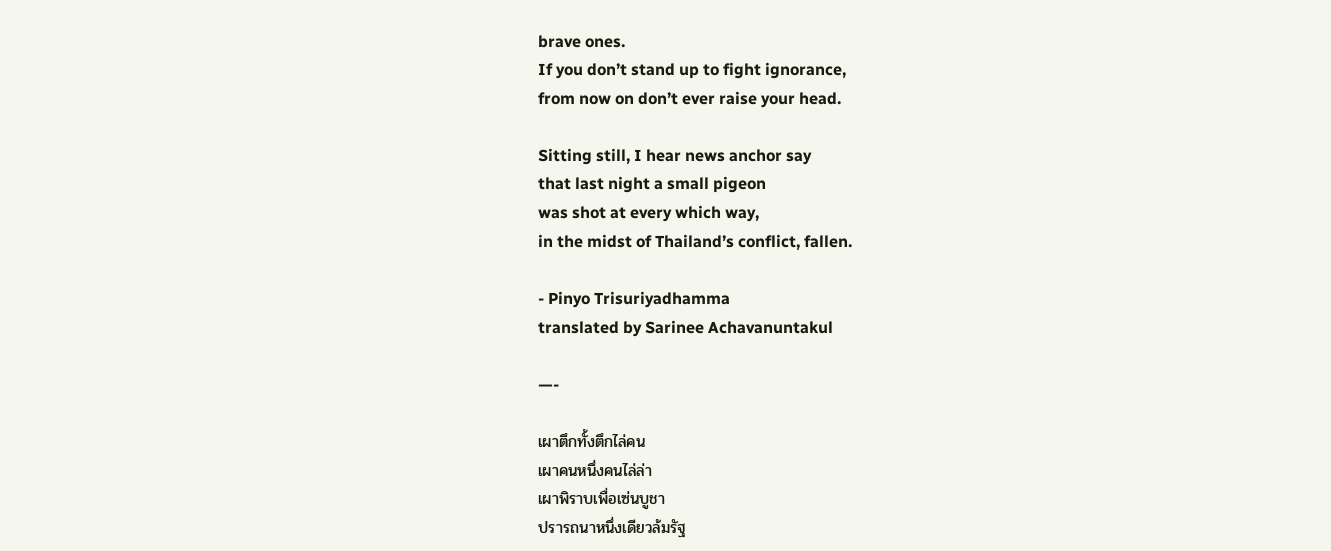brave ones.
If you don’t stand up to fight ignorance,
from now on don’t ever raise your head.

Sitting still, I hear news anchor say
that last night a small pigeon
was shot at every which way,
in the midst of Thailand’s conflict, fallen.

- Pinyo Trisuriyadhamma
translated by Sarinee Achavanuntakul

—-

เผาตึกทั้งตึกไล่คน
เผาคนหนึ่งคนไล่ล่า
เผาพิราบเพื่อเซ่นบูชา
ปรารถนาหนึ่งเดียวล้มรัฐ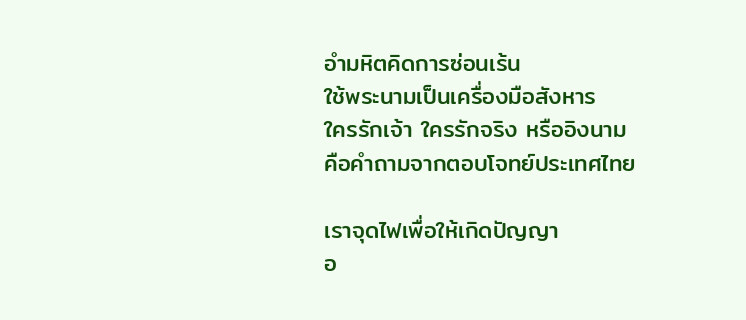อำมหิตคิดการซ่อนเร้น
ใช้พระนามเป็นเครื่องมือสังหาร
ใครรักเจ้า ใครรักจริง หรืออิงนาม
คือคำถามจากตอบโจทย์ประเทศไทย

เราจุดไฟเพื่อให้เกิดปัญญา
อ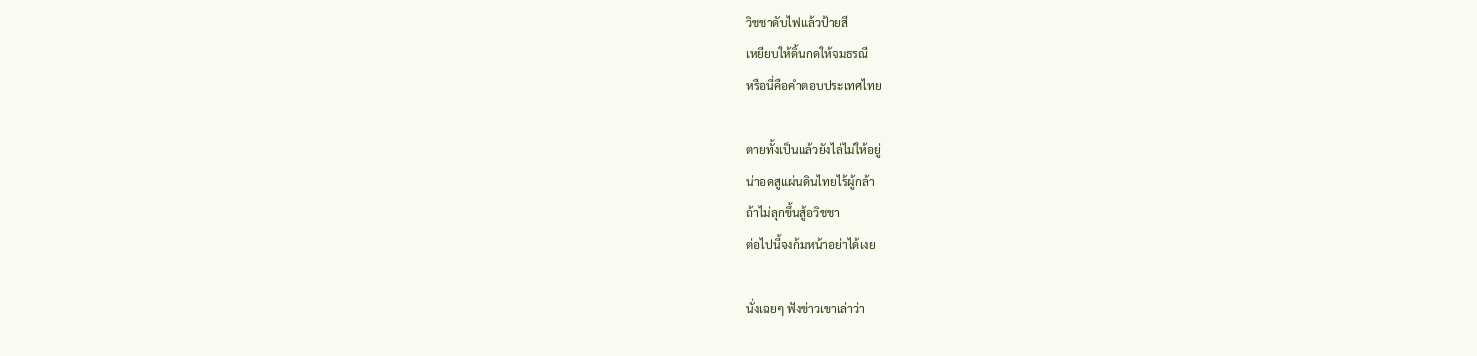วิชชาดับไฟแล้วป้ายสี
เหยียบให้ดิ้นกดให้จมธรณี
หรือนี่คือคำตอบประเทศไทย

ตายทั้งเป็นแล้วยังไล่ไม่ให้อยู่
น่าอดสูแผ่นดินไทยไร้ผู้กล้า
ถ้าไม่ลุกขึ้นสู้อวิชชา
ต่อไปนี้จงก้มหน้าอย่าได้เงย

นั่งเฉยๆ ฟังข่าวเขาเล่าว่า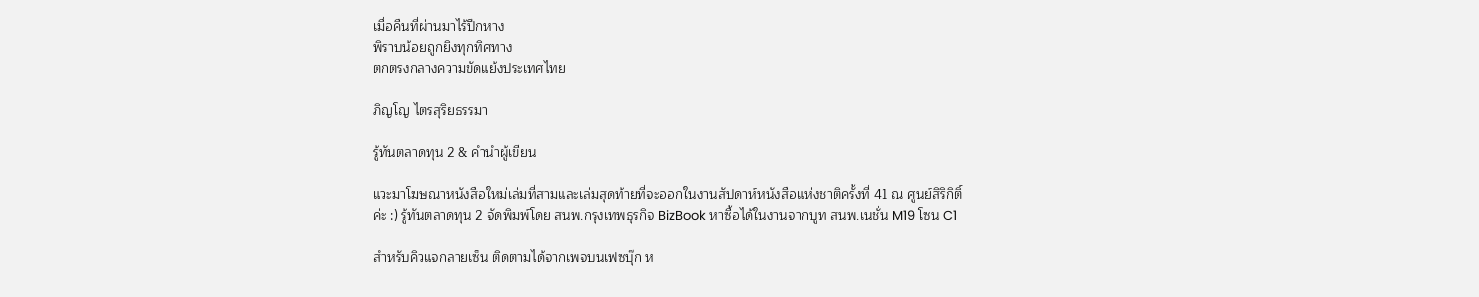เมื่อคืนที่ผ่านมาไร้ปีกหาง
พิราบน้อยถูกยิงทุกทิศทาง
ตกตรงกลางความขัดแย้งประเทศไทย

ภิญโญ ไตรสุริยธรรมา

รู้ทันตลาดทุน 2 & คำนำผู้เขียน

แวะมาโฆษณาหนังสือใหม่เล่มที่สามและเล่มสุดท้ายที่จะออกในงานสัปดาห์หนังสือแห่งชาติครั้งที่ 41 ณ ศูนย์สิริกิติ์ค่ะ :) รู้ทันตลาดทุน 2 จัดพิมพ์โดย สนพ.กรุงเทพธุรกิจ BizBook หาซื้อได้ในงานจากบูท สนพ.เนชั่น M19 โซน C1

สำหรับคิวแจกลายเซ็น ติดตามได้จากเพจบนเฟซบุ๊ก ห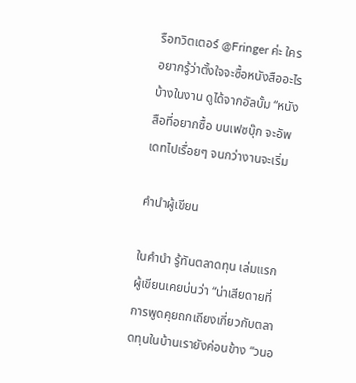รือทวิตเตอร์ @Fringer ค่ะ ใครอยากรู้ว่าตั้งใจจะซื้อหนังสืออะไรบ้างในงาน ดูได้จากอัลบั้ม “หนังสือที่อยากซื้อ บนเฟซบุ๊ก จะอัพเดทไปเรื่อยๆ จนกว่างานจะเริ่ม

คำนำผู้เขียน

ในคำนำ รู้ทันตลาดทุน เล่มแรก ผู้เขียนเคยบ่นว่า “น่าเสียดายที่การพูดคุยถกเถียงเกี่ยวกับตลาดทุนในบ้านเรายังค่อนข้าง “วนอ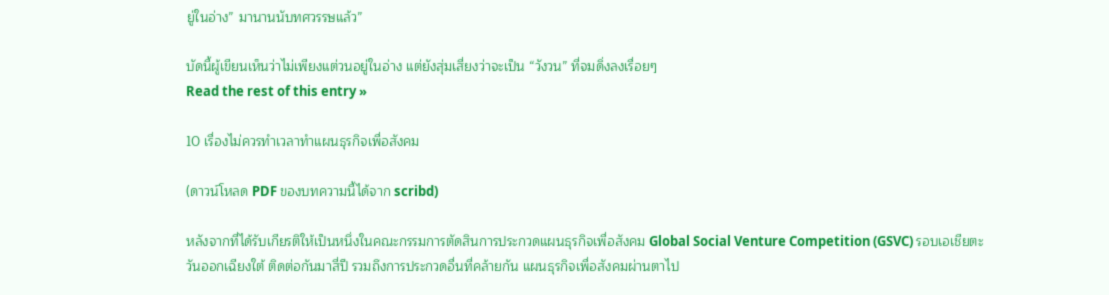ยู่ในอ่าง” มานานนับทศวรรษแล้ว”

บัดนี้ผู้เขียนเห็นว่าไม่เพียงแต่วนอยู่ในอ่าง แต่ยังสุ่มเสี่ยงว่าจะเป็น “วังวน” ที่จมดิ่งลงเรื่อยๆ
Read the rest of this entry »

10 เรื่องไม่ควรทำเวลาทำแผนธุรกิจเพื่อสังคม

(ดาวน์โหลด PDF ของบทความนี้ได้จาก scribd)

หลังจากที่ได้รับเกียรติให้เป็นหนึ่งในคณะกรรมการตัดสินการประกวดแผนธุรกิจเพื่อสังคม Global Social Venture Competition (GSVC) รอบเอเชียตะวันออกเฉียงใต้ ติดต่อกันมาสี่ปี รวมถึงการประกวดอื่นที่คล้ายกัน แผนธุรกิจเพื่อสังคมผ่านตาไป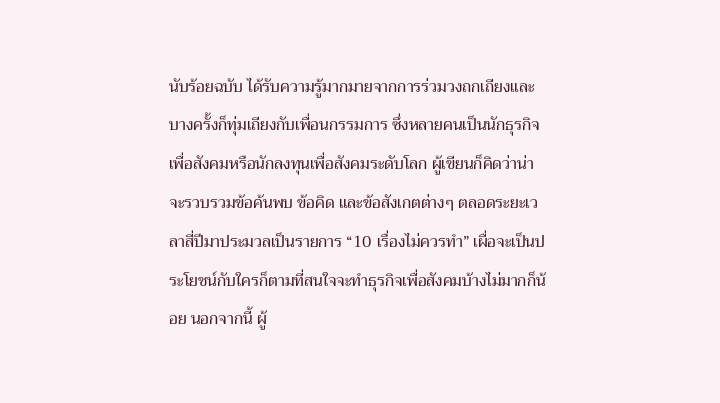นับร้อยฉบับ ได้รับความรู้มากมายจากการร่วมวงถกเถียงและบางครั้งก็ทุ่มเถียงกับเพื่อนกรรมการ ซึ่งหลายคนเป็นนักธุรกิจเพื่อสังคมหรือนักลงทุนเพื่อสังคมระดับโลก ผู้เขียนก็คิดว่าน่าจะรวบรวมข้อค้นพบ ข้อคิด และข้อสังเกตต่างๆ ตลอดระยะเวลาสี่ปีมาประมวลเป็นรายการ “10 เรื่องไม่ควรทำ” เผื่อจะเป็นประโยชน์กับใครก็ตามที่สนใจจะทำธุรกิจเพื่อสังคมบ้างไม่มากก็น้อย นอกจากนี้ ผู้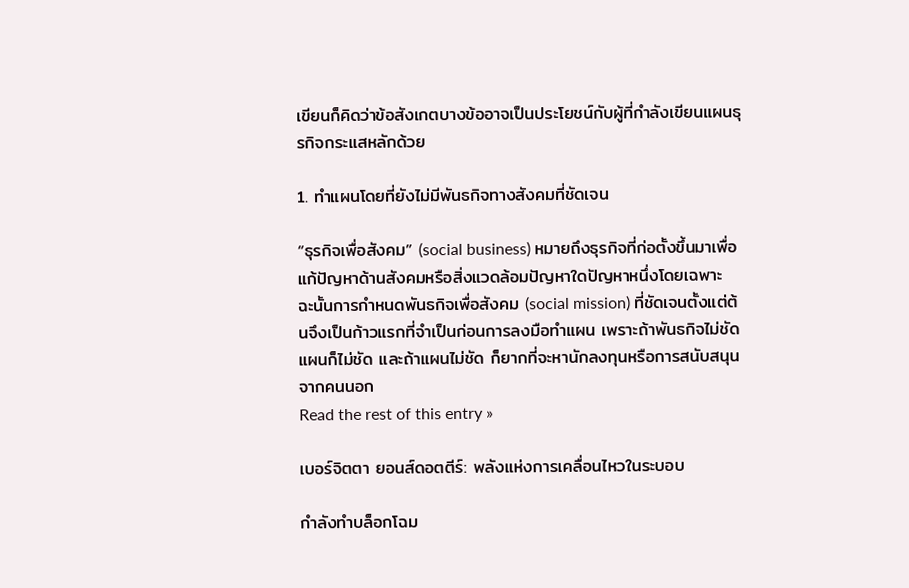เขียนก็คิดว่าข้อสังเกตบางข้ออาจเป็นประโยชน์กับผู้ที่กำลังเขียนแผนธุรกิจกระแสหลักด้วย

1. ทำแผนโดยที่ยังไม่มีพันธกิจทางสังคมที่ชัดเจน

“ธุรกิจเพื่อสังคม” (social business) หมายถึงธุรกิจที่ก่อตั้งขึ้นมาเพื่อแก้ปัญหาด้านสังคมหรือสิ่งแวดล้อมปัญหาใดปัญหาหนึ่งโดยเฉพาะ ฉะนั้นการกำหนดพันธกิจเพื่อสังคม (social mission) ที่ชัดเจนตั้งแต่ต้นจึงเป็นก้าวแรกที่จำเป็นก่อนการลงมือทำแผน เพราะถ้าพันธกิจไม่ชัด แผนก็ไม่ชัด และถ้าแผนไม่ชัด ก็ยากที่จะหานักลงทุนหรือการสนับสนุนจากคนนอก
Read the rest of this entry »

เบอร์จิตตา ยอนส์ดอตตีร์: พลังแห่งการเคลื่อนไหวในระบอบ

กำลังทำบล็อกโฉม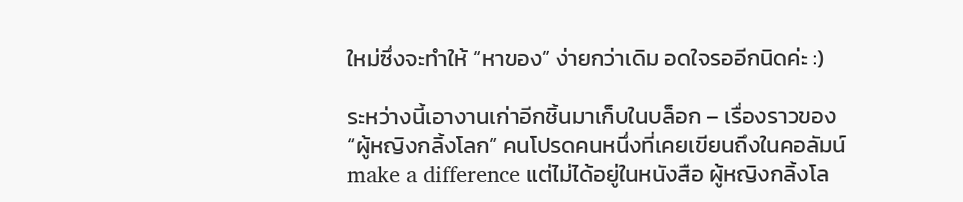ใหม่ซึ่งจะทำให้ “หาของ” ง่ายกว่าเดิม อดใจรออีกนิดค่ะ :)

ระหว่างนี้เอางานเก่าอีกชิ้นมาเก็บในบล็อก – เรื่องราวของ “ผู้หญิงกลิ้งโลก” คนโปรดคนหนึ่งที่เคยเขียนถึงในคอลัมน์ make a difference แต่ไม่ได้อยู่ในหนังสือ ผู้หญิงกลิ้งโล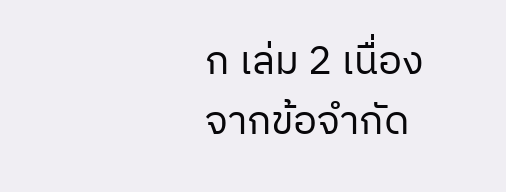ก เล่ม 2 เนื่องจากข้อจำกัด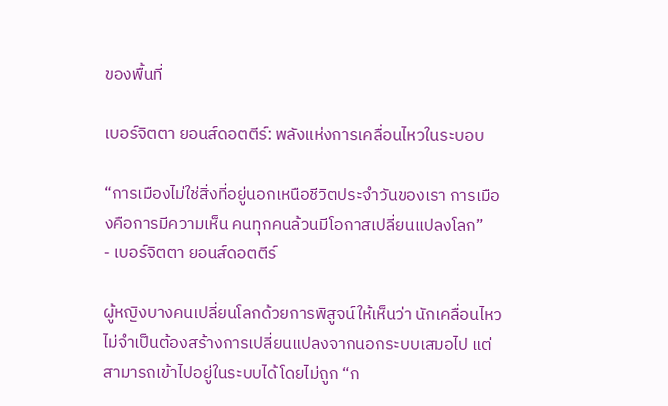ของพื้นที่

เบอร์จิตตา ยอนส์ดอตตีร์: พลังแห่งการเคลื่อนไหวในระบอบ

“การเมืองไม่ใช่สิ่งที่อยู่นอกเหนือชีวิตประจำวันของเรา การเมืองคือการมีความเห็น คนทุกคนล้วนมีโอกาสเปลี่ยนแปลงโลก”
- เบอร์จิตตา ยอนส์ดอตตีร์

ผู้หญิงบางคนเปลี่ยนโลกด้วยการพิสูจน์ให้เห็นว่า นักเคลื่อนไหวไม่จำเป็นต้องสร้างการเปลี่ยนแปลงจากนอกระบบเสมอไป แต่สามารถเข้าไปอยู่ในระบบได้โดยไม่ถูก “ก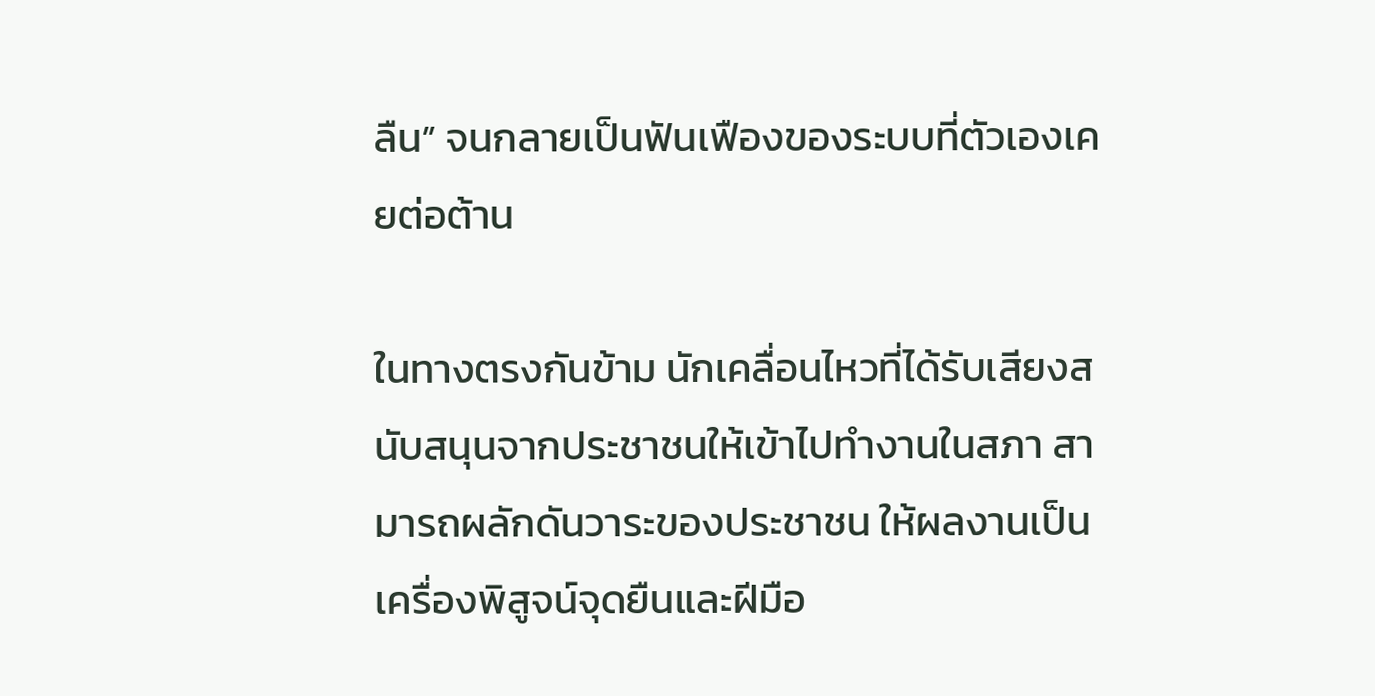ลืน” จนกลายเป็นฟันเฟืองของระบบที่ตัวเองเคยต่อต้าน

ในทางตรงกันข้าม นักเคลื่อนไหวที่ได้รับเสียงสนับสนุนจากประชาชนให้เข้าไปทำงานในสภา สามารถผลักดันวาระของประชาชน ให้ผลงานเป็นเครื่องพิสูจน์จุดยืนและฝีมือ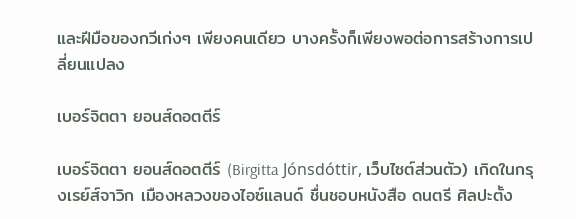และฝีมือของกวีเก่งๆ เพียงคนเดียว บางครั้งก็เพียงพอต่อการสร้างการเปลี่ยนแปลง

เบอร์จิตตา ยอนส์ดอตตีร์

เบอร์จิตตา ยอนส์ดอตตีร์ (Birgitta Jónsdóttir, เว็บไซต์ส่วนตัว) เกิดในกรุงเรย์ส์จาวิก เมืองหลวงของไอซ์แลนด์ ชื่นชอบหนังสือ ดนตรี ศิลปะตั้ง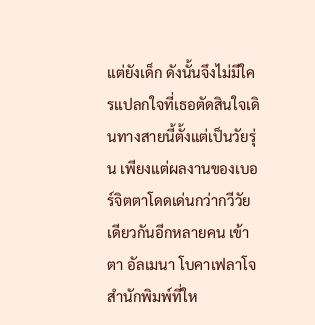แต่ยังเด็ก ดังนั้นจึงไม่มีใครแปลกใจที่เธอตัดสินใจเดินทางสายนี้ตั้งแต่เป็นวัยรุ่น เพียงแต่ผลงานของเบอร์จิตตาโดดเด่นกว่ากวีวัยเดียวกันอีกหลายคน เข้าตา อัลเมนา โบคาเฟลาโจ สำนักพิมพ์ที่ให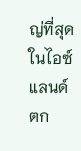ญ่ที่สุดในไอซ์แลนด์ ตก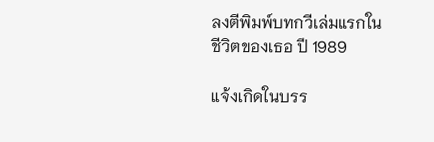ลงตีพิมพ์บทกวีเล่มแรกในชีวิตของเธอ ปี 1989

แจ้งเกิดในบรร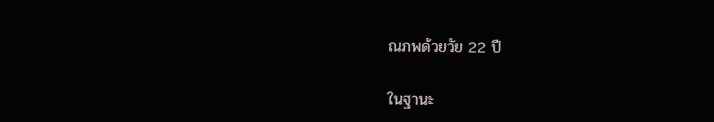ณภพด้วยวัย 22 ปี

ในฐานะ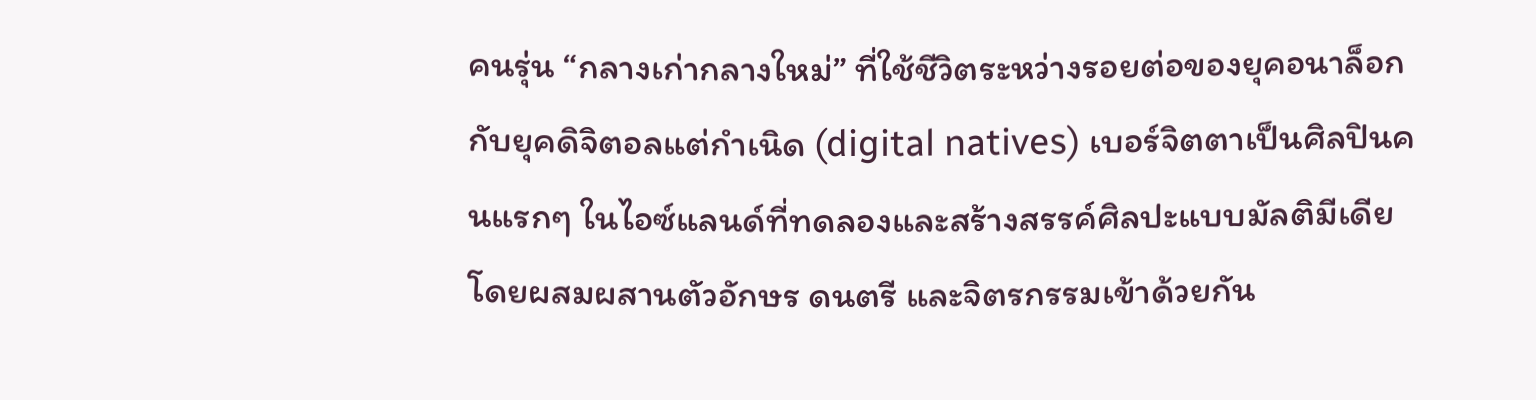คนรุ่น “กลางเก่ากลางใหม่” ที่ใช้ชีวิตระหว่างรอยต่อของยุคอนาล็อก กับยุคดิจิตอลแต่กำเนิด (digital natives) เบอร์จิตตาเป็นศิลปินคนแรกๆ ในไอซ์แลนด์ที่ทดลองและสร้างสรรค์ศิลปะแบบมัลติมีเดีย โดยผสมผสานตัวอักษร ดนตรี และจิตรกรรมเข้าด้วยกัน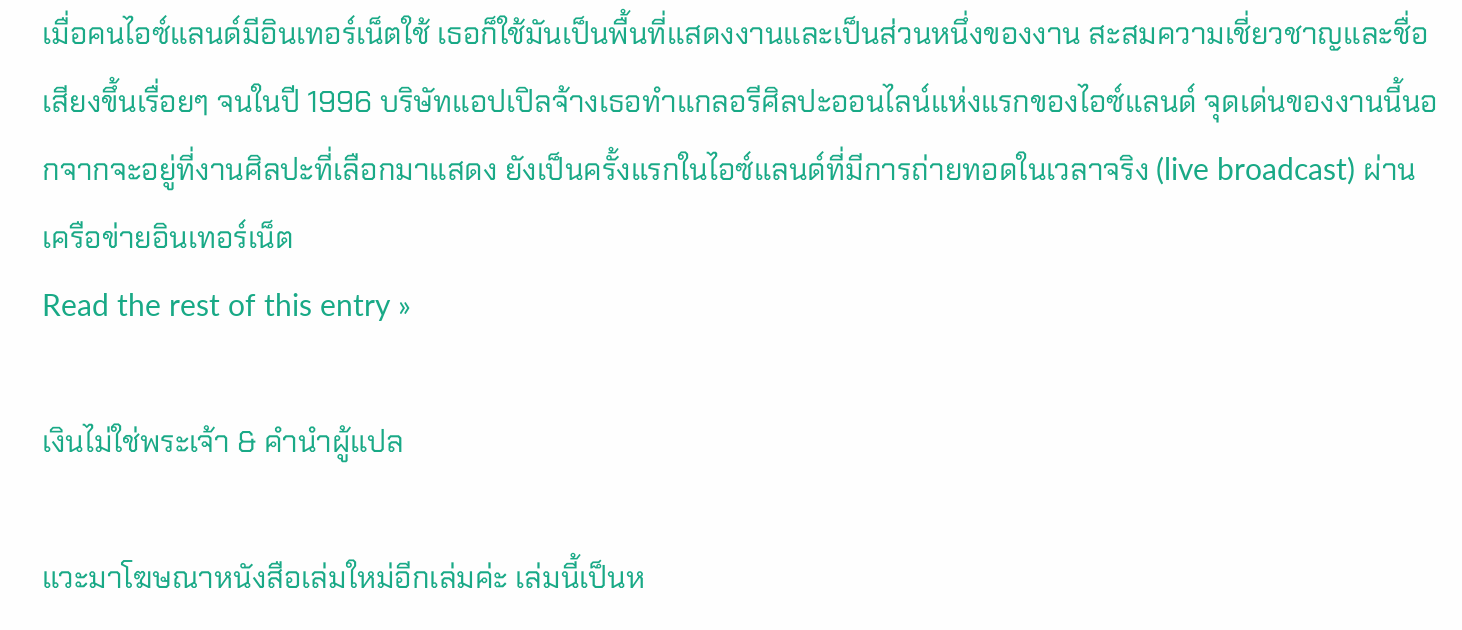เมื่อคนไอซ์แลนด์มีอินเทอร์เน็ตใช้ เธอก็ใช้มันเป็นพื้นที่แสดงงานและเป็นส่วนหนึ่งของงาน สะสมความเชี่ยวชาญและชื่อเสียงขึ้นเรื่อยๆ จนในปี 1996 บริษัทแอปเปิลจ้างเธอทำแกลอรีศิลปะออนไลน์แห่งแรกของไอซ์แลนด์ จุดเด่นของงานนี้นอกจากจะอยู่ที่งานศิลปะที่เลือกมาแสดง ยังเป็นครั้งแรกในไอซ์แลนด์ที่มีการถ่ายทอดในเวลาจริง (live broadcast) ผ่านเครือข่ายอินเทอร์เน็ต
Read the rest of this entry »

เงินไม่ใช่พระเจ้า & คำนำผู้แปล

แวะมาโฆษณาหนังสือเล่มใหม่อีกเล่มค่ะ เล่มนี้เป็นห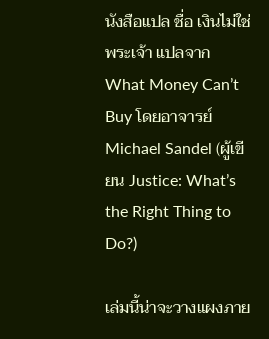นังสือแปล ชื่อ เงินไม่ใช่พระเจ้า แปลจาก What Money Can’t Buy โดยอาจารย์ Michael Sandel (ผู้เขียน Justice: What’s the Right Thing to Do?)

เล่มนี้น่าจะวางแผงภาย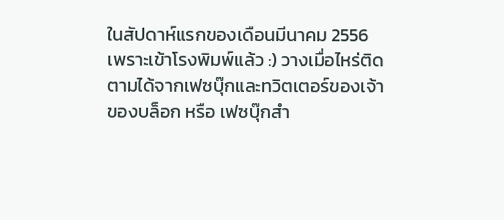ในสัปดาห์แรกของเดือนมีนาคม 2556 เพราะเข้าโรงพิมพ์แล้ว :) วางเมื่อไหร่ติดตามได้จากเฟซบุ๊กและทวิตเตอร์ของเจ้าของบล็อก หรือ เฟซบุ๊กสำ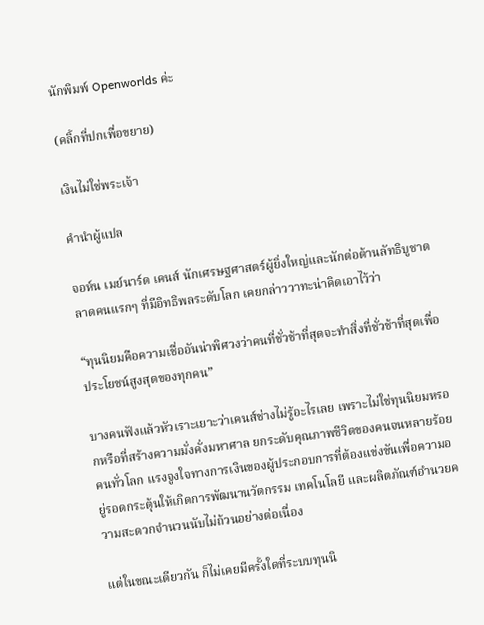นักพิมพ์ Openworlds ค่ะ

(คลิ้กที่ปกเพื่อขยาย)

เงินไม่ใช่พระเจ้า

คำนำผู้แปล

จอห์น เมย์นาร์ด เคนส์ นักเศรษฐศาสตร์ผู้ยิ่งใหญ่และนักต่อต้านลัทธิบูชาตลาดคนแรกๆ ที่มีอิทธิพลระดับโลก เคยกล่าววาทะน่าคิดเอาไว้ว่า

“ทุนนิยมคือความเชื่ออันน่าพิศวงว่าคนที่ชั่วช้าที่สุดจะทำสิ่งที่ชั่วช้าที่สุดเพื่อประโยชน์สูงสุดของทุกคน”

บางคนฟังแล้วหัวเราะเยาะว่าเคนส์ช่างไม่รู้อะไรเลย เพราะไม่ใช่ทุนนิยมหรอกหรือที่สร้างความมั่งคั่งมหาศาล ยกระดับคุณภาพชีวิตของคนจนหลายร้อยคนทั่วโลก แรงจูงใจทางการเงินของผู้ประกอบการที่ต้องแข่งขันเพื่อความอยู่รอดกระตุ้นให้เกิดการพัฒนานวัตกรรม เทคโนโลยี และผลิตภัณฑ์อำนวยความสะดวกจำนวนนับไม่ถ้วนอย่างต่อเนื่อง

แต่ในขณะเดียวกัน ก็ไม่เคยมีครั้งใดที่ระบบทุนนิ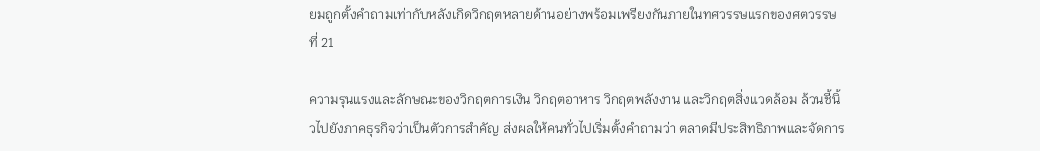ยมถูกตั้งคำถามเท่ากับหลังเกิดวิกฤตหลายด้านอย่างพร้อมเพรียงกันภายในทศวรรษแรกของศตวรรษที่ 21

ความรุนแรงและลักษณะของวิกฤตการเงิน วิกฤตอาหาร วิกฤตพลังงาน และวิกฤตสิ่งแวดล้อม ล้วนชี้นิ้วไปยังภาคธุรกิจว่าเป็นตัวการสำคัญ ส่งผลให้คนทั่วไปเริ่มตั้งคำถามว่า ตลาดมีประสิทธิภาพและจัดการ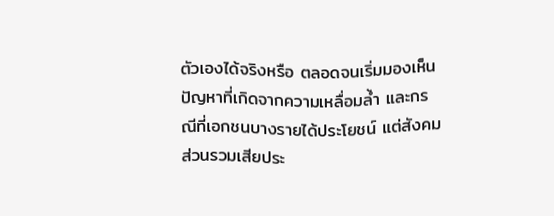ตัวเองได้จริงหรือ ตลอดจนเริ่มมองเห็นปัญหาที่เกิดจากความเหลื่อมล้ำ และกรณีที่เอกชนบางรายได้ประโยชน์ แต่สังคมส่วนรวมเสียประ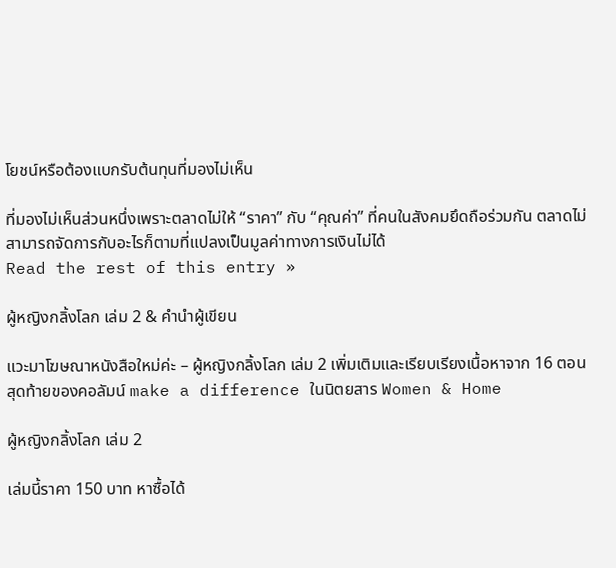โยชน์หรือต้องแบกรับต้นทุนที่มองไม่เห็น

ที่มองไม่เห็นส่วนหนึ่งเพราะตลาดไม่ให้ “ราคา” กับ “คุณค่า” ที่คนในสังคมยึดถือร่วมกัน ตลาดไม่สามารถจัดการกับอะไรก็ตามที่แปลงเป็นมูลค่าทางการเงินไม่ได้
Read the rest of this entry »

ผู้หญิงกลิ้งโลก เล่ม 2 & คำนำผู้เขียน

แวะมาโฆษณาหนังสือใหม่ค่ะ – ผู้หญิงกลิ้งโลก เล่ม 2 เพิ่มเติมและเรียบเรียงเนื้อหาจาก 16 ตอนสุดท้ายของคอลัมน์ make a difference ในนิตยสาร Women & Home

ผู้หญิงกลิ้งโลก เล่ม 2

เล่มนี้ราคา 150 บาท หาซื้อได้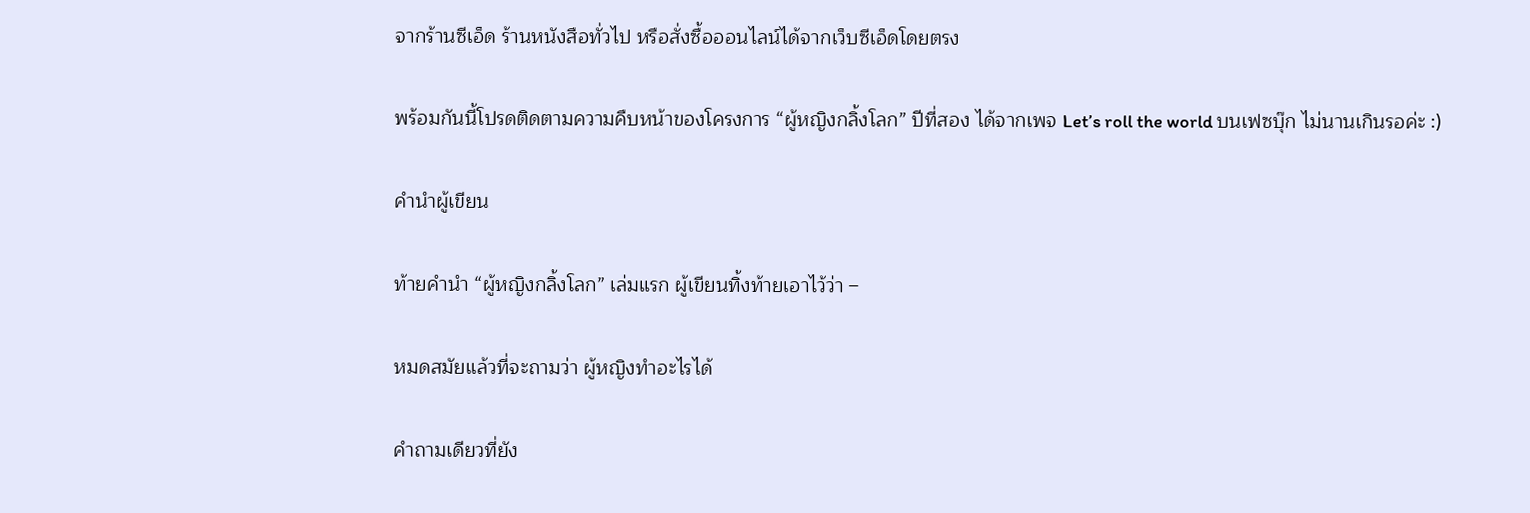จากร้านซีเอ็ด ร้านหนังสือทั่วไป หรือสั่งซื้อออนไลน์ได้จากเว็บซีเอ็ดโดยตรง

พร้อมกันนี้โปรดติดตามความคืบหน้าของโครงการ “ผู้หญิงกลิ้งโลก” ปีที่สอง ได้จากเพจ Let’s roll the world บนเฟซบุ๊ก ไม่นานเกินรอค่ะ :)

คำนำผู้เขียน

ท้ายคำนำ “ผู้หญิงกลิ้งโลก” เล่มแรก ผู้เขียนทิ้งท้ายเอาไว้ว่า –

หมดสมัยแล้วที่จะถามว่า ผู้หญิงทำอะไรได้

คำถามเดียวที่ยัง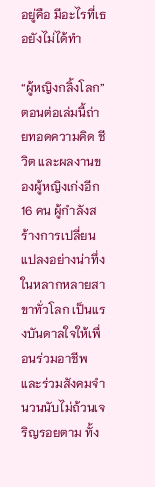อยู่คือ มีอะไรที่เธอยังไม่ได้ทำ

“ผู้หญิงกลิ้งโลก” ตอนต่อเล่มนี้ถ่ายทอดความคิด ชีวิต และผลงานของผู้หญิงเก่งอีก 16 คน ผู้กำลังสร้างการเปลี่ยนแปลงอย่างน่าทึ่งในหลากหลายสาขาทั่วโลก เป็นแรงบันดาลใจให้เพื่อนร่วมอาชีพและร่วมสังคมจำนวนนับไม่ถ้วนเจริญรอยตาม ทั้ง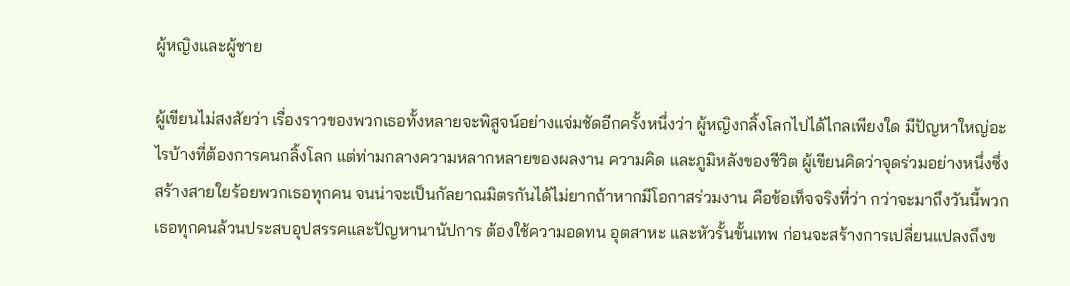ผู้หญิงและผู้ชาย

ผู้เขียนไม่สงสัยว่า เรื่องราวของพวกเธอทั้งหลายจะพิสูจน์อย่างแจ่มชัดอีกครั้งหนึ่งว่า ผู้หญิงกลิ้งโลกไปได้ไกลเพียงใด มีปัญหาใหญ่อะไรบ้างที่ต้องการคนกลิ้งโลก แต่ท่ามกลางความหลากหลายของผลงาน ความคิด และภูมิหลังของชีวิต ผู้เขียนคิดว่าจุดร่วมอย่างหนึ่งซึ่งสร้างสายใยร้อยพวกเธอทุกคน จนน่าจะเป็นกัลยาณมิตรกันได้ไม่ยากถ้าหากมีโอกาสร่วมงาน คือข้อเท็จจริงที่ว่า กว่าจะมาถึงวันนี้พวกเธอทุกคนล้วนประสบอุปสรรคและปัญหานานัปการ ต้องใช้ความอดทน อุตสาหะ และหัวรั้นขั้นเทพ ก่อนจะสร้างการเปลี่ยนแปลงถึงข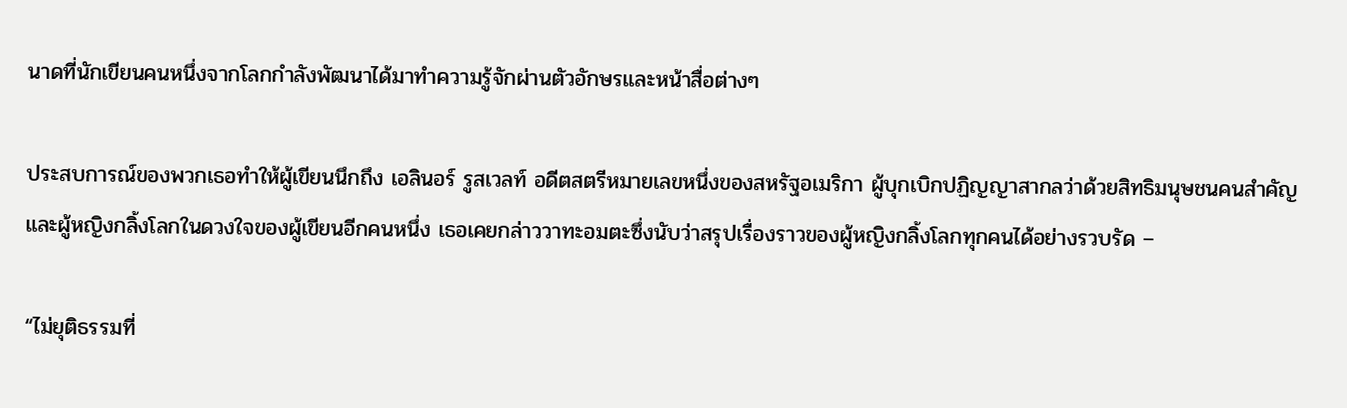นาดที่นักเขียนคนหนึ่งจากโลกกำลังพัฒนาได้มาทำความรู้จักผ่านตัวอักษรและหน้าสื่อต่างๆ

ประสบการณ์ของพวกเธอทำให้ผู้เขียนนึกถึง เอลินอร์ รูสเวลท์ อดีตสตรีหมายเลขหนึ่งของสหรัฐอเมริกา ผู้บุกเบิกปฏิญญาสากลว่าด้วยสิทธิมนุษชนคนสำคัญ และผู้หญิงกลิ้งโลกในดวงใจของผู้เขียนอีกคนหนึ่ง เธอเคยกล่าววาทะอมตะซึ่งนับว่าสรุปเรื่องราวของผู้หญิงกลิ้งโลกทุกคนได้อย่างรวบรัด –

“ไม่ยุติธรรมที่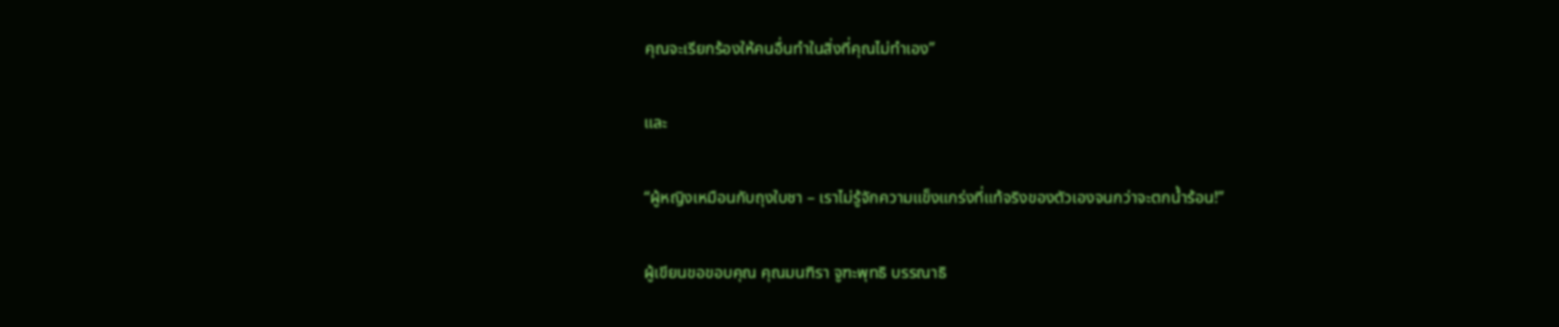คุณจะเรียกร้องให้คนอื่นทำในสิ่งที่คุณไม่ทำเอง”

และ

“ผู้หญิงเหมือนกับถุงใบชา – เราไม่รู้จักความแข็งแกร่งที่แท้จริงของตัวเองจนกว่าจะตกน้ำร้อน!”

ผู้เขียนขอขอบคุณ คุณมนฑิรา จูฑะพุทธิ บรรณาธิ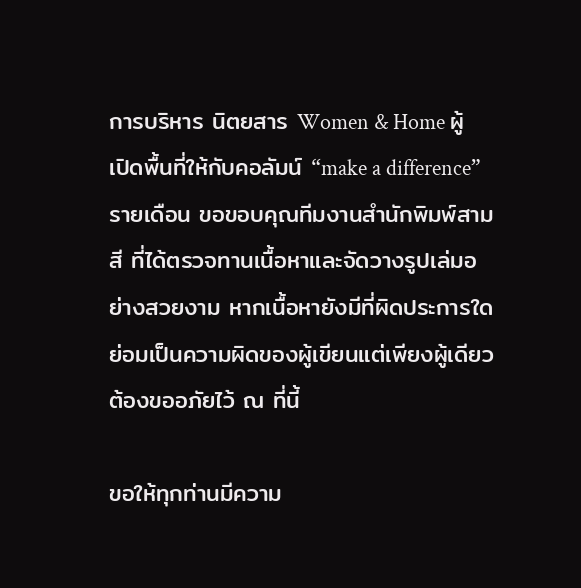การบริหาร นิตยสาร Women & Home ผู้เปิดพื้นที่ให้กับคอลัมน์ “make a difference” รายเดือน ขอขอบคุณทีมงานสำนักพิมพ์สามสี ที่ได้ตรวจทานเนื้อหาและจัดวางรูปเล่มอย่างสวยงาม หากเนื้อหายังมีที่ผิดประการใด ย่อมเป็นความผิดของผู้เขียนแต่เพียงผู้เดียว ต้องขออภัยไว้ ณ ที่นี้

ขอให้ทุกท่านมีความ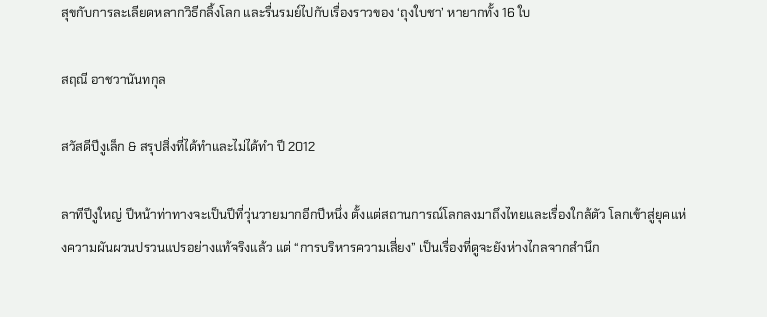สุขกับการละเลียดหลากวิธีกลิ้งโลก และรื่นรมย์ไปกับเรื่องราวของ ‘ถุงใบชา’ หายากทั้ง 16 ใบ

สฤณี อาชวานันทกุล

สวัสดีปีงูเล็ก & สรุปสิ่งที่ได้ทำและไม่ได้ทำ ปี 2012

ลาทีปีงูใหญ่ ปีหน้าท่าทางจะเป็นปีที่วุ่นวายมากอีกปีหนึ่ง ตั้งแต่สถานการณ์โลกลงมาถึงไทยและเรื่องใกล้ตัว โลกเข้าสู่ยุคแห่งความผันผวนปรวนแปรอย่างแท้จริงแล้ว แต่ “การบริหารความเสี่ยง” เป็นเรื่องที่ดูจะยังห่างไกลจากสำนึก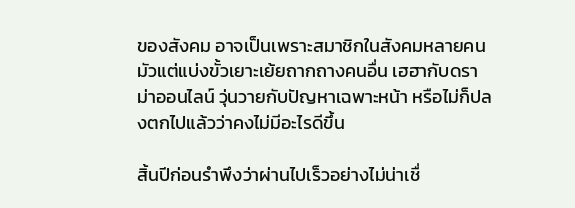ของสังคม อาจเป็นเพราะสมาชิกในสังคมหลายคนมัวแต่แบ่งขั้วเยาะเย้ยถากถางคนอื่น เฮฮากับดราม่าออนไลน์ วุ่นวายกับปัญหาเฉพาะหน้า หรือไม่ก็ปลงตกไปแล้วว่าคงไม่มีอะไรดีขึ้น

สิ้นปีก่อนรำพึงว่าผ่านไปเร็วอย่างไม่น่าเชื่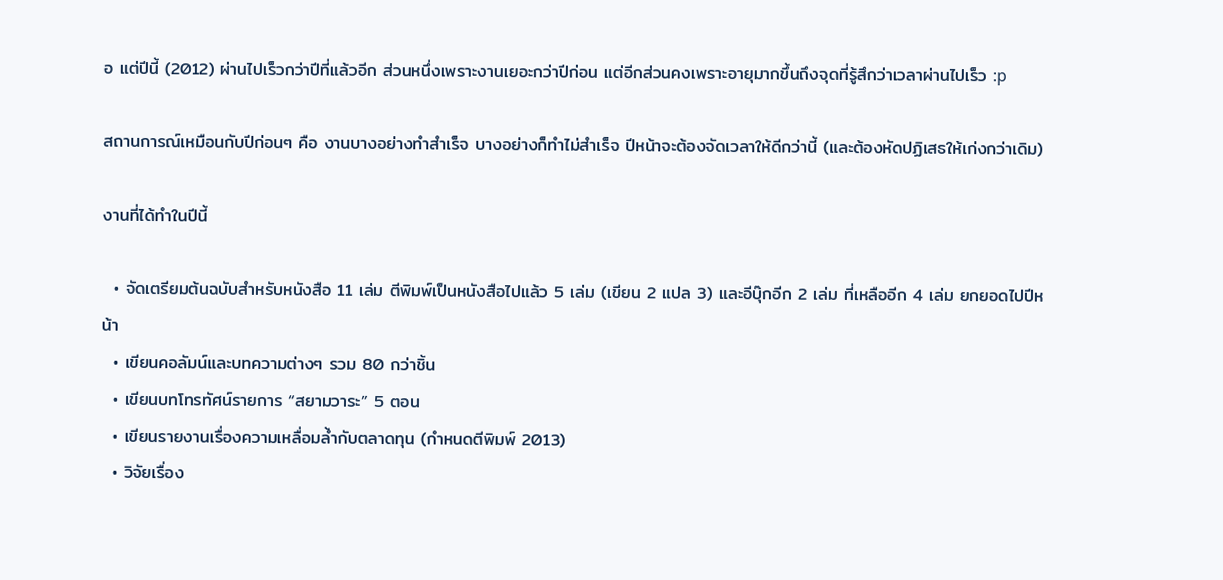อ แต่ปีนี้ (2012) ผ่านไปเร็วกว่าปีที่แล้วอีก ส่วนหนึ่งเพราะงานเยอะกว่าปีก่อน แต่อีกส่วนคงเพราะอายุมากขึ้นถึงจุดที่รู้สึกว่าเวลาผ่านไปเร็ว :p

สถานการณ์เหมือนกับปีก่อนๆ คือ งานบางอย่างทำสำเร็จ บางอย่างก็ทำไม่สำเร็จ ปีหน้าจะต้องจัดเวลาให้ดีกว่านี้ (และต้องหัดปฏิเสธให้เก่งกว่าเดิม)

งานที่ได้ทำในปีนี้

  • จัดเตรียมต้นฉบับสำหรับหนังสือ 11 เล่ม ตีพิมพ์เป็นหนังสือไปแล้ว 5 เล่ม (เขียน 2 แปล 3) และอีบุ๊กอีก 2 เล่ม ที่เหลืออีก 4 เล่ม ยกยอดไปปีหน้า
  • เขียนคอลัมน์และบทความต่างๆ รวม 80 กว่าชิ้น
  • เขียนบทโทรทัศน์รายการ “สยามวาระ” 5 ตอน
  • เขียนรายงานเรื่องความเหลื่อมล้ำกับตลาดทุน (กำหนดตีพิมพ์ 2013)
  • วิจัยเรื่อง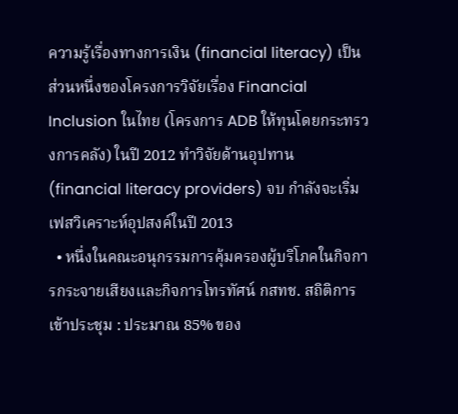ความรู้เรื่องทางการเงิน (financial literacy) เป็นส่วนหนึ่งของโครงการวิจัยเรื่อง Financial Inclusion ในไทย (โครงการ ADB ให้ทุนโดยกระทรวงการคลัง) ในปี 2012 ทำวิจัยด้านอุปทาน (financial literacy providers) จบ กำลังจะเริ่มเฟสวิเคราะห์อุปสงค์ในปี 2013
  • หนึ่งในคณะอนุกรรมการคุ้มครองผู้บริโภคในกิจการกระจายเสียงและกิจการโทรทัศน์ กสทช. สถิติการเข้าประชุม : ประมาณ 85% ของ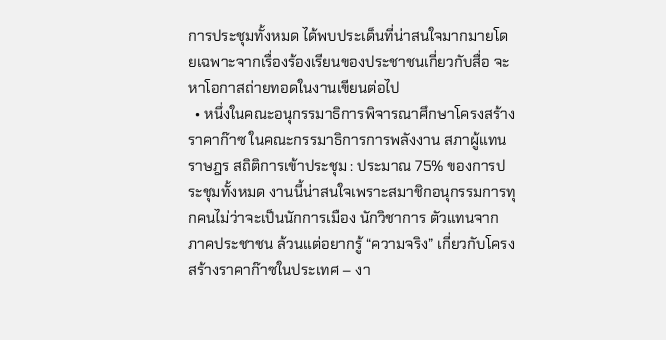การประชุมทั้งหมด ได้พบประเด็นที่น่าสนใจมากมายโดยเฉพาะจากเรื่องร้องเรียนของประชาชนเกี่ยวกับสื่อ จะหาโอกาสถ่ายทอดในงานเขียนต่อไป
  • หนึ่งในคณะอนุกรรมาธิการพิจารณาศึกษาโครงสร้างราคาก๊าซ ในคณะกรรมาธิการการพลังงาน สภาผู้แทนราษฎร สถิติการเข้าประชุม : ประมาณ 75% ของการประชุมทั้งหมด งานนี้น่าสนใจเพราะสมาชิกอนุกรรมการทุกคนไม่ว่าจะเป็นนักการเมือง นักวิชาการ ตัวแทนจากภาคประชาชน ล้วนแต่อยากรู้ “ความจริง” เกี่ยวกับโครงสร้างราคาก๊าซในประเทศ – งา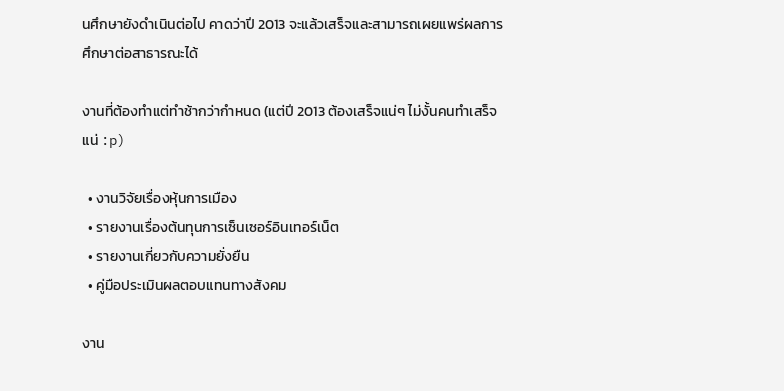นศึกษายังดำเนินต่อไป คาดว่าปี 2013 จะแล้วเสร็จและสามารถเผยแพร่ผลการศึกษาต่อสาธารณะได้

งานที่ต้องทำแต่ทำช้ากว่ากำหนด (แต่ปี 2013 ต้องเสร็จแน่ๆ ไม่งั้นคนทำเสร็จแน่ :p)

  • งานวิจัยเรื่องหุ้นการเมือง
  • รายงานเรื่องต้นทุนการเซ็นเซอร์อินเทอร์เน็ต
  • รายงานเกี่ยวกับความยั่งยืน
  • คู่มือประเมินผลตอบแทนทางสังคม

งาน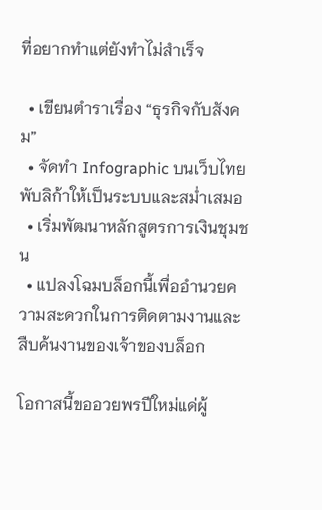ที่อยากทำแต่ยังทำไม่สำเร็จ

  • เขียนตำราเรื่อง “ธุรกิจกับสังคม”
  • จัดทำ Infographic บนเว็บไทยพับลิก้าให้เป็นระบบและสม่ำเสมอ
  • เริ่มพัฒนาหลักสูตรการเงินชุมชน
  • แปลงโฉมบล็อกนี้เพื่ออำนวยความสะดวกในการติดตามงานและสืบค้นงานของเจ้าของบล็อก

โอกาสนี้ขออวยพรปีใหม่แด่ผู้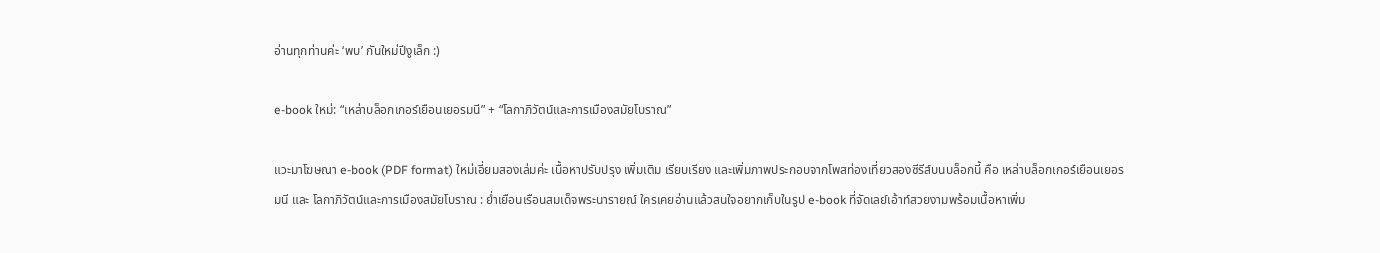อ่านทุกท่านค่ะ ‘พบ’ กันใหม่ปีงูเล็ก :)

e-book ใหม่: “เหล่าบล็อกเกอร์เยือนเยอรมนี” + “โลกาภิวัตน์และการเมืองสมัยโบราณ”

แวะมาโฆษณา e-book (PDF format) ใหม่เอี่ยมสองเล่มค่ะ เนื้อหาปรับปรุง เพิ่มเติม เรียบเรียง และเพิ่มภาพประกอบจากโพสท่องเที่ยวสองซีรีส์บนบล็อกนี้ คือ เหล่าบล็อกเกอร์เยือนเยอรมนี และ โลกาภิวัตน์และการเมืองสมัยโบราณ : ย่ำเยือนเรือนสมเด็จพระนารายณ์ ใครเคยอ่านแล้วสนใจอยากเก็บในรูป e-book ที่จัดเลย์เอ้าท์สวยงามพร้อมเนื้อหาเพิ่ม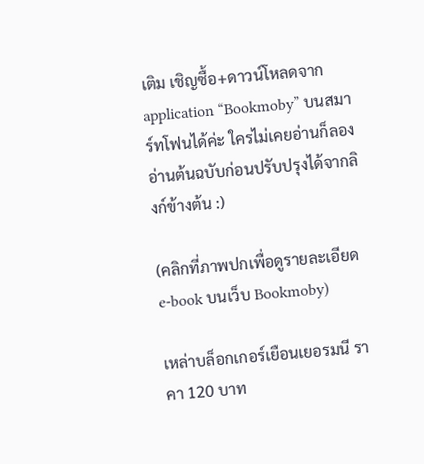เติม เชิญซื้อ+ดาวน์โหลดจาก application “Bookmoby” บนสมาร์ทโฟนได้ค่ะ ใครไม่เคยอ่านก็ลองอ่านต้นฉบับก่อนปรับปรุงได้จากลิงก์ข้างต้น :)

(คลิกที่ภาพปกเพื่อดูรายละเอียด e-book บนเว็บ Bookmoby)

เหล่าบล็อกเกอร์เยือนเยอรมนี ราคา 120 บาท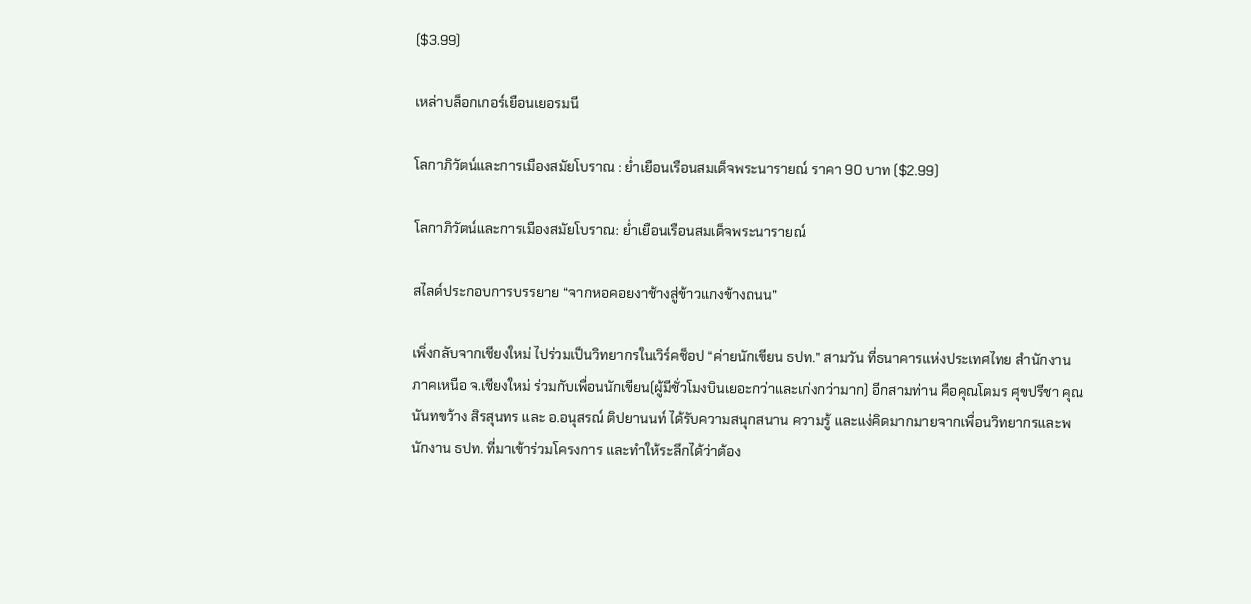($3.99)

เหล่าบล็อกเกอร์เยือนเยอรมนี

โลกาภิวัตน์และการเมืองสมัยโบราณ : ย่ำเยือนเรือนสมเด็จพระนารายณ์ ราคา 90 บาท ($2.99)

โลกาภิวัตน์และการเมืองสมัยโบราณ: ย่ำเยือนเรือนสมเด็จพระนารายณ์

สไลด์ประกอบการบรรยาย “จากหอคอยงาช้างสู่ข้าวแกงข้างถนน”

เพิ่งกลับจากเชียงใหม่ ไปร่วมเป็นวิทยากรในเวิร์คช็อป “ค่ายนักเขียน ธปท.” สามวัน ที่ธนาคารแห่งประเทศไทย สำนักงานภาคเหนือ จ.เชียงใหม่ ร่วมกับเพื่อนนักเขียน(ผู้มีชั่วโมงบินเยอะกว่าและเก่งกว่ามาก) อีกสามท่าน คือคุณโตมร ศุขปรีชา คุณนันทขว้าง สิรสุนทร และ อ.อนุสรณ์ ติปยานนท์ ได้รับความสนุกสนาน ความรู้ และแง่คิดมากมายจากเพื่อนวิทยากรและพนักงาน ธปท. ที่มาเข้าร่วมโครงการ และทำให้ระลึกได้ว่าต้อง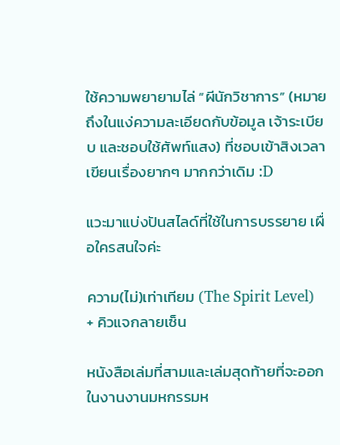ใช้ความพยายามไล่ “ผีนักวิชาการ” (หมายถึงในแง่ความละเอียดกับข้อมูล เจ้าระเบียบ และชอบใช้ศัพท์แสง) ที่ชอบเข้าสิงเวลาเขียนเรื่องยากๆ มากกว่าเดิม :D

แวะมาแบ่งปันสไลด์ที่ใช้ในการบรรยาย เผื่อใครสนใจค่ะ

ความ(ไม่)เท่าเทียม (The Spirit Level) + คิวแจกลายเซ็น

หนังสือเล่มที่สามและเล่มสุดท้ายที่จะออกในงานงานมหกรรมห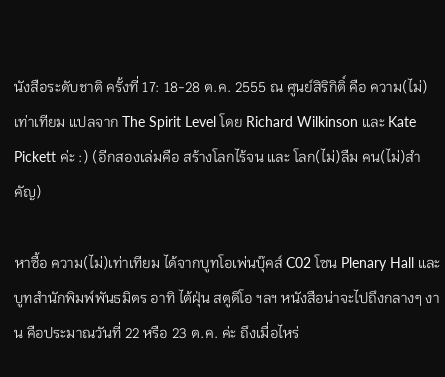นังสือระดับชาติ ครั้งที่ 17: 18-28 ต.ค. 2555 ณ ศูนย์สิริกิติ์ คือ ความ(ไม่)เท่าเทียม แปลจาก The Spirit Level โดย Richard Wilkinson และ Kate Pickett ค่ะ :) (อีกสองเล่มคือ สร้างโลกไร้จน และ โลก(ไม่)ลืม คน(ไม่)สำคัญ)

หาซื้อ ความ(ไม่)เท่าเทียม ได้จากบูทโอเพ่นบุ๊คส์ C02 โซน Plenary Hall และบูทสำนักพิมพ์พันธมิตร อาทิ ไต้ฝุ่น สตูดิโอ ฯลฯ หนังสือน่าจะไปถึงกลางๆ งาน คือประมาณวันที่ 22 หรือ 23 ต.ค. ค่ะ ถึงเมื่อไหร่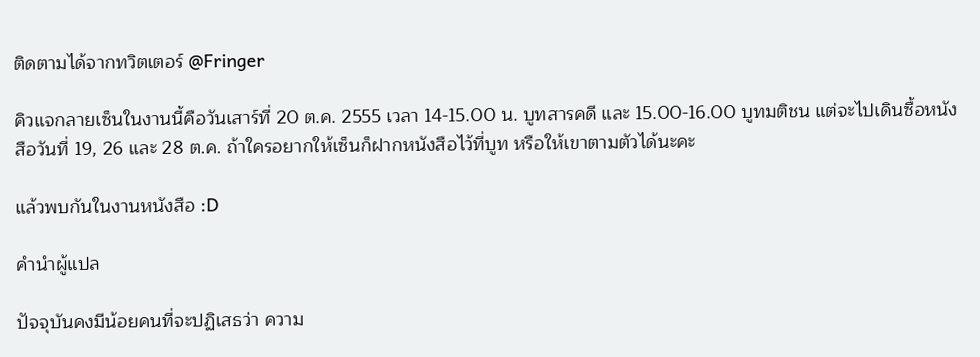ติดตามได้จากทวิตเตอร์ @Fringer

คิวแจกลายเซ็นในงานนี้คือวันเสาร์ที่ 20 ต.ค. 2555 เวลา 14-15.00 น. บูทสารคดี และ 15.00-16.00 บูทมติชน แต่จะไปเดินซื้อหนังสือวันที่ 19, 26 และ 28 ต.ค. ถ้าใครอยากให้เซ็นก็ฝากหนังสือไว้ที่บูท หรือให้เขาตามตัวได้นะคะ

แล้วพบกันในงานหนังสือ :D

คำนำผู้แปล

ปัจจุบันคงมีน้อยคนที่จะปฏิเสธว่า ความ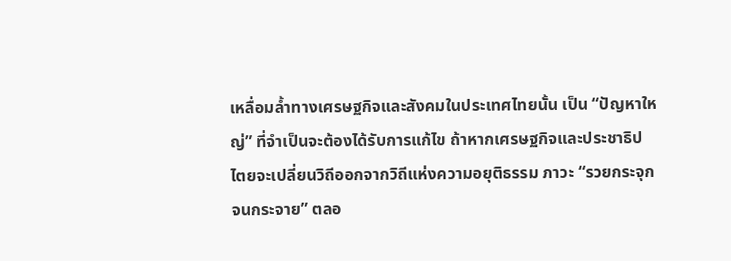เหลื่อมล้ำทางเศรษฐกิจและสังคมในประเทศไทยนั้น เป็น “ปัญหาใหญ่” ที่จำเป็นจะต้องได้รับการแก้ไข ถ้าหากเศรษฐกิจและประชาธิปไตยจะเปลี่ยนวิถีออกจากวิถีแห่งความอยุติธรรม ภาวะ “รวยกระจุก จนกระจาย” ตลอ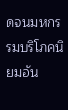ดจนมหกรรมบริโภคนิยมอัน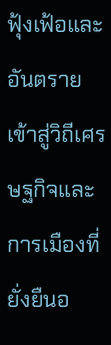ฟุ้งเฟ้อและอันตราย เข้าสู่วิถีเศรษฐกิจและการเมืองที่ยั่งยืนอ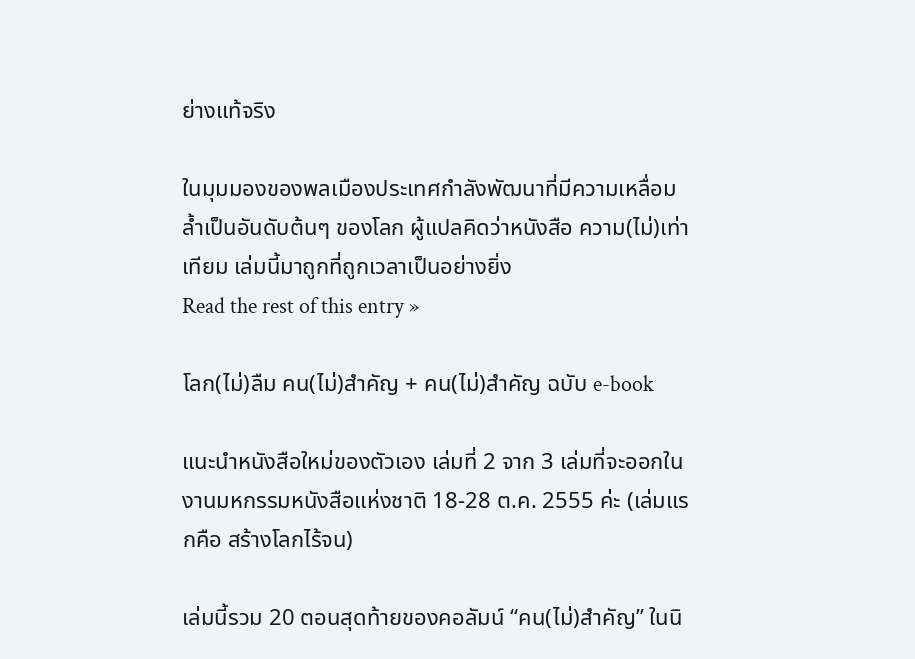ย่างแท้จริง

ในมุมมองของพลเมืองประเทศกำลังพัฒนาที่มีความเหลื่อมล้ำเป็นอันดับต้นๆ ของโลก ผู้แปลคิดว่าหนังสือ ความ(ไม่)เท่าเทียม เล่มนี้มาถูกที่ถูกเวลาเป็นอย่างยิ่ง
Read the rest of this entry »

โลก(ไม่)ลืม คน(ไม่)สำคัญ + คน(ไม่)สำคัญ ฉบับ e-book

แนะนำหนังสือใหม่ของตัวเอง เล่มที่ 2 จาก 3 เล่มที่จะออกในงานมหกรรมหนังสือแห่งชาติ 18-28 ต.ค. 2555 ค่ะ (เล่มแรกคือ สร้างโลกไร้จน)

เล่มนี้รวม 20 ตอนสุดท้ายของคอลัมน์ “คน(ไม่)สำคัญ” ในนิ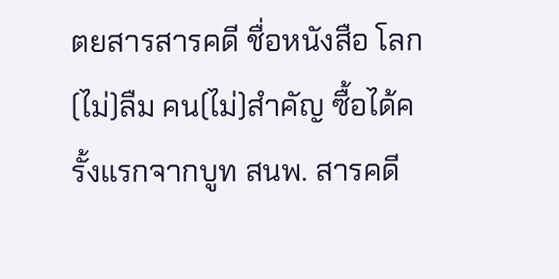ตยสารสารคดี ชื่อหนังสือ โลก(ไม่)ลืม คน(ไม่)สำคัญ ซื้อได้ครั้งแรกจากบูท สนพ. สารคดี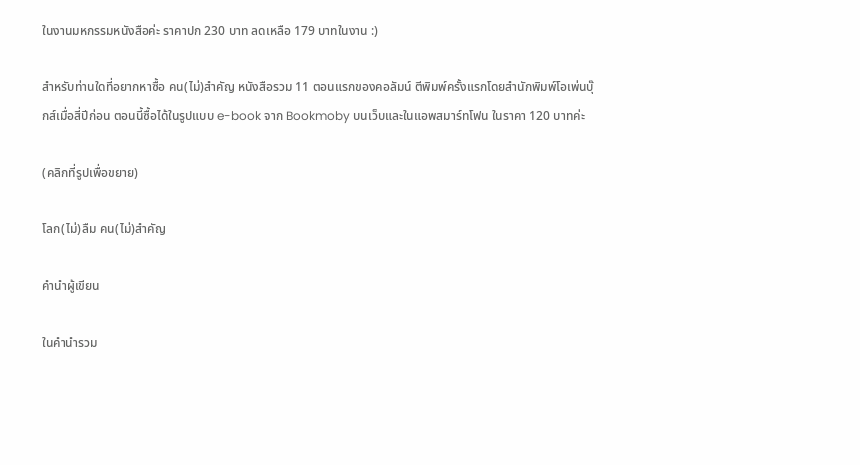ในงานมหกรรมหนังสือค่ะ ราคาปก 230 บาท ลดเหลือ 179 บาทในงาน :)

สำหรับท่านใดที่อยากหาซื้อ คน(ไม่)สำคัญ หนังสือรวม 11 ตอนแรกของคอลัมน์ ตีพิมพ์ครั้งแรกโดยสำนักพิมพ์โอเพ่นบุ๊กส์เมื่อสี่ปีก่อน ตอนนี้ซื้อได้ในรูปแบบ e-book จาก Bookmoby บนเว็บและในแอพสมาร์ทโฟน ในราคา 120 บาทค่ะ

(คลิกที่รูปเพื่อขยาย)

โลก(ไม่)ลืม คน(ไม่)สำคัญ

คำนำผู้เขียน

ในคำนำรวม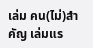เล่ม คน(ไม่)สำคัญ เล่มแร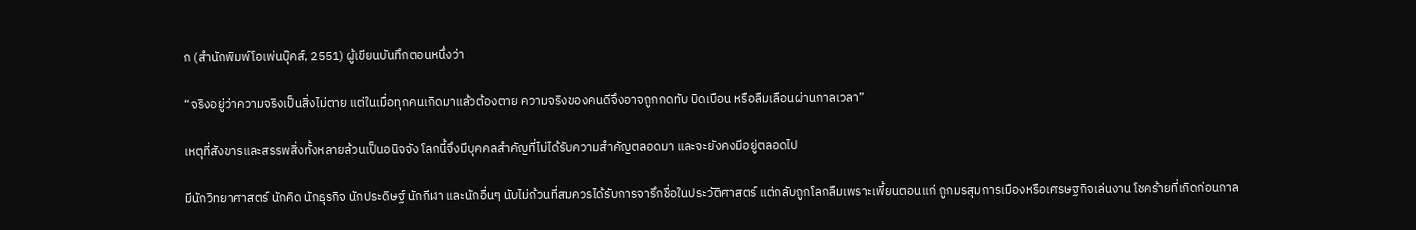ก (สำนักพิมพ์โอเพ่นบุ๊คส์, 2551) ผู้เขียนบันทึกตอนหนึ่งว่า

“จริงอยู่ว่าความจริงเป็นสิ่งไม่ตาย แต่ในเมื่อทุกคนเกิดมาแล้วต้องตาย ความจริงของคนดีจึงอาจถูกกดทับ บิดเบือน หรือลืมเลือนผ่านกาลเวลา”

เหตุที่สังขารและสรรพสิ่งทั้งหลายล้วนเป็นอนิจจัง โลกนี้จึงมีบุคคลสำคัญที่ไม่ได้รับความสำคัญตลอดมา และจะยังคงมีอยู่ตลอดไป

มีนักวิทยาศาสตร์ นักคิด นักธุรกิจ นักประดิษฐ์ นักกีฬา และนักอื่นๆ นับไม่ถ้วนที่สมควรได้รับการจารึกชื่อในประวัติศาสตร์ แต่กลับถูกโลกลืมเพราะเพี้ยนตอนแก่ ถูกมรสุมการเมืองหรือเศรษฐกิจเล่นงาน โชคร้ายที่เกิดก่อนกาล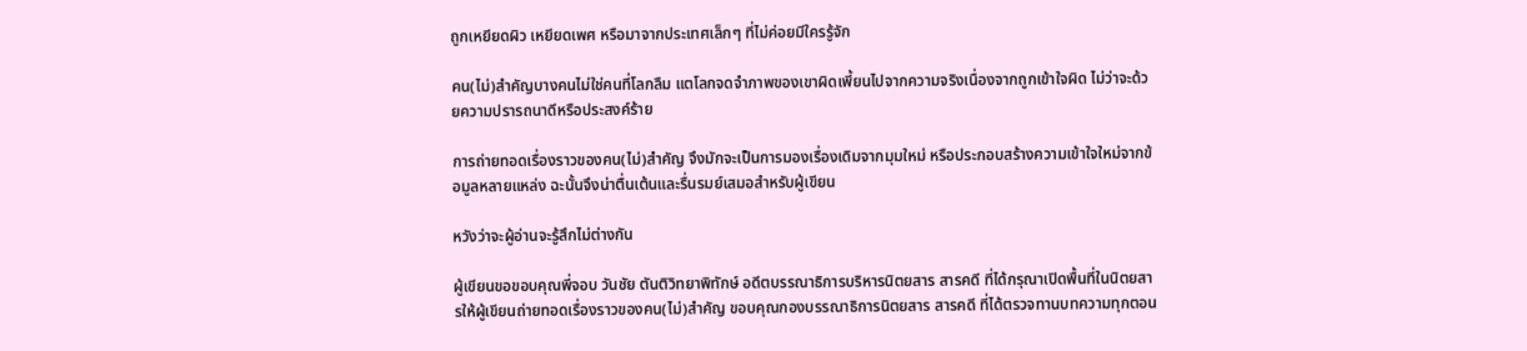ถูกเหยียดผิว เหยียดเพศ หรือมาจากประเทศเล็กๆ ที่ไม่ค่อยมีใครรู้จัก

คน(ไม่)สำคัญบางคนไม่ใช่คนที่โลกลืม แตโลกจดจำภาพของเขาผิดเพี้ยนไปจากความจริงเนื่องจากถูกเข้าใจผิด ไม่ว่าจะด้วยความปรารถนาดีหรือประสงค์ร้าย

การถ่ายทอดเรื่องราวของคน(ไม่)สำคัญ จึงมักจะเป็นการมองเรื่องเดิมจากมุมใหม่ หรือประกอบสร้างความเข้าใจใหม่จากข้อมูลหลายแหล่ง ฉะนั้นจึงน่าตื่นเต้นและรื่นรมย์เสมอสำหรับผู้เขียน

หวังว่าจะผู้อ่านจะรู้สึกไม่ต่างกัน

ผู้เขียนขอขอบคุณพี่จอบ วันชัย ตันติวิทยาพิทักษ์ อดีตบรรณาธิการบริหารนิตยสาร สารคดี ที่ได้กรุณาเปิดพื้นที่ในนิตยสารให้ผู้เขียนถ่ายทอดเรื่องราวของคน(ไม่)สำคัญ ขอบคุณกองบรรณาธิการนิตยสาร สารคดี ที่ได้ตรวจทานบทความทุกตอน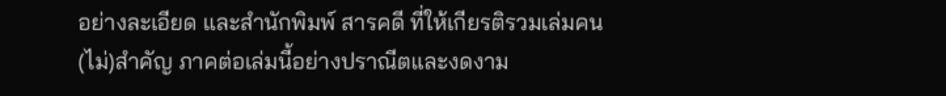อย่างละเอียด และสำนักพิมพ์ สารคดี ที่ให้เกียรติรวมเล่มคน(ไม่)สำคัญ ภาคต่อเล่มนี้อย่างปราณีตและงดงาม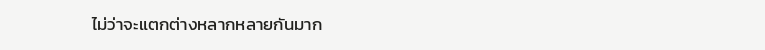ไม่ว่าจะแตกต่างหลากหลายกันมาก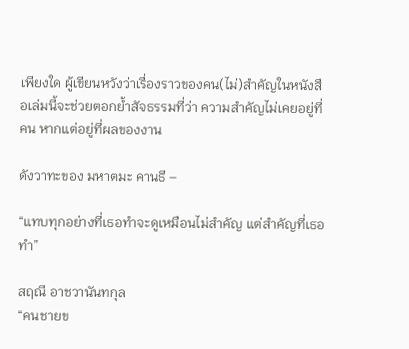เพียงใด ผู้เขียนหวังว่าเรื่องราวของคน(ไม่)สำคัญในหนังสือเล่มนี้จะช่วยตอกย้ำสัจธรรมที่ว่า ความสำคัญไม่เคยอยู่ที่คน หากแต่อยู่ที่ผลของงาน

ดังวาทะของ มหาตมะ คานธี –

“แทบทุกอย่างที่เธอทำจะดูเหมือนไม่สำคัญ แต่สำคัญที่เธอทำ”

สฤณี อาชวานันทกุล
“คนชายข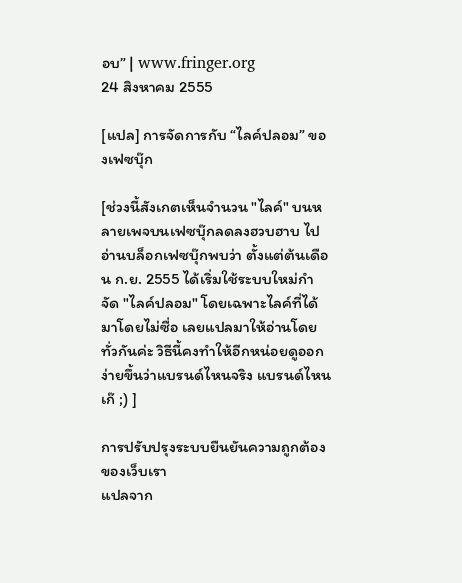อบ” | www.fringer.org
24 สิงหาคม 2555

[แปล] การจัดการกับ “ไลค์ปลอม” ของเฟซบุ๊ก

[ช่วงนี้สังเกตเห็นจำนวน "ไลค์" บนหลายเพจบนเฟซบุ๊กลดลงฮวบฮาบ ไปอ่านบล็อกเฟซบุ๊กพบว่า ตั้งแต่ต้นเดือน ก.ย. 2555 ได้เริ่มใช้ระบบใหม่กำจัด "ไลค์ปลอม" โดยเฉพาะไลค์ที่ได้มาโดยไม่ซื่อ เลยแปลมาให้อ่านโดยทั่วกันค่ะ วิธีนี้คงทำให้อีกหน่อยดูออกง่ายขึ้นว่าแบรนด์ไหนจริง แบรนด์ไหนเก๊ ;) ]

การปรับปรุงระบบยืนยันความถูกต้องของเว็บเรา
แปลจาก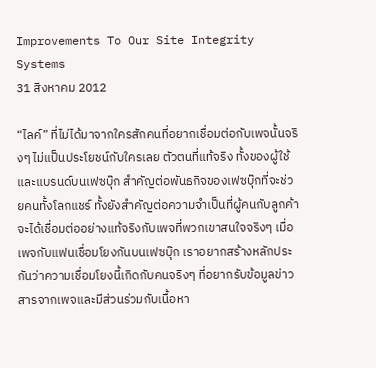Improvements To Our Site Integrity Systems
31 สิงหาคม 2012

“ไลค์” ที่ไม่ได้มาจากใครสักคนที่อยากเชื่อมต่อกับเพจนั้นจริงๆ ไม่แป็นประโยชน์กับใครเลย ตัวตนที่แท้จริง ทั้งของผู้ใช้และแบรนด์บนเฟซบุ๊ก สำคัญต่อพันธกิจของเฟซบุ๊กที่จะช่วยคนทั้งโลกแชร์ ทั้งยังสำคัญต่อความจำเป็นที่ผู้คนกับลูกค้าจะได้เชื่อมต่ออย่างแท้จริงกับเพจที่พวกเขาสนใจจริงๆ เมื่อเพจกับแฟนเชื่อมโยงกันบนเฟซบุ๊ก เราอยากสร้างหลักประกันว่าความเชื่อมโยงนี้เกิดกับคนจริงๆ ที่อยากรับข้อมูลข่าวสารจากเพจและมีส่วนร่วมกับเนื้อหา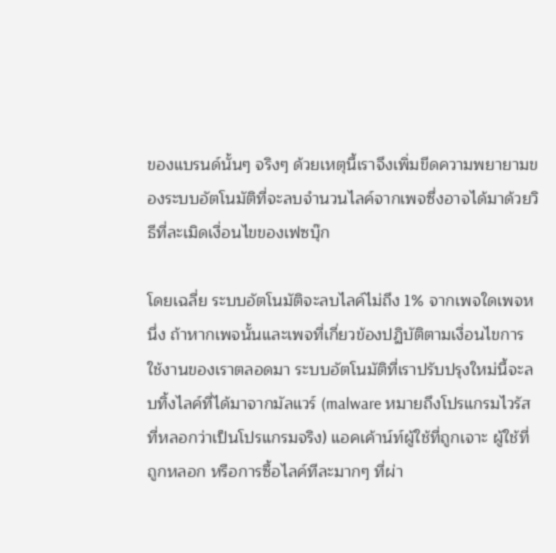ของแบรนด์นั้นๆ จริงๆ ด้วยเหตุนี้เราจึงเพิ่มขีดความพยายามของระบบอัตโนมัติที่จะลบจำนวนไลค์จากเพจซึ่งอาจได้มาด้วยวิธีที่ละเมิดเงื่อนไขของเฟซบุ๊ก

โดยเฉลี่ย ระบบอัตโนมัติจะลบไลค์ไม่ถึง 1% จากเพจใดเพจหนึ่ง ถ้าหากเพจนั้นและเพจที่เกี่ยวข้องปฏิบัติตามเงื่อนไขการใช้งานของเราตลอดมา ระบบอัตโนมัติที่เราปรับปรุงใหม่นี้จะลบทิ้งไลค์ที่ได้มาจากมัลแวร์ (malware หมายถึงโปรแกรมไวรัสที่หลอกว่าเป็นโปรแกรมจริง) แอคเค้าน์ท์ผู้ใช้ที่ถูกเจาะ ผู้ใช้ที่ถูกหลอก หรือการซื้อไลค์ทีละมากๆ ที่ผ่า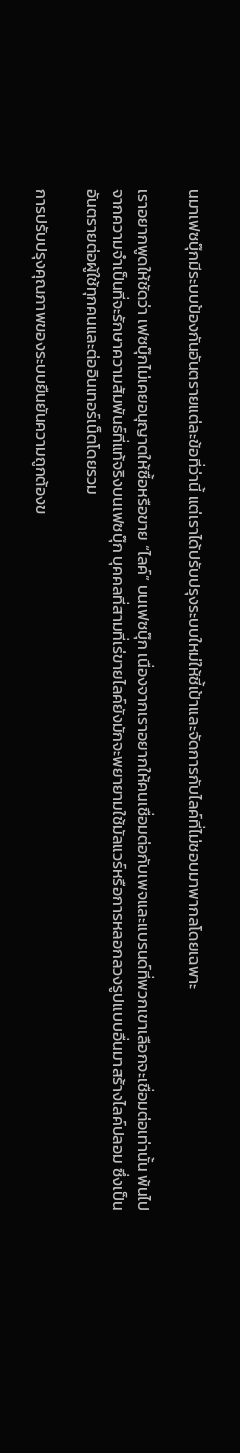นมาเฟซบุ๊กมีระบบป้องกันอันตรายแต่ละข้อที่ว่านี้ แต่เราได้ปรับปรุงระบบใหม่ให้ชี้เป้าและจัดการกับไลค์ที่ไม่ชอบมาพากลโดยเฉพาะ

เราอยากพูดให้ชัดว่า เฟซบุ๊กไม่เคยอนุญาตให้ซื้อหรือขาย “ไลค์” บนเฟซบุ๊ก เนื่องจากเราอยากให้คนเชื่อมต่อกับเพจและแบรนด์ที่พวกเขาเลือกจะเชื่อมต่อเท่านั้น พ้นไปจากความจำเป็นที่จะรักษาความสัมพันธ์ที่แท้จริงบนเฟซบุ๊ก บุคคลที่สามที่เร่ขายไลค์ยังมักจะพยายามใช้มัลแวร์หรือการหลอกลวงรูปแบบอื่นมาสร้างไลค์ปลอม ซึ่งเป็นอันตรายต่อผู้ใช้ทุกคนและต่ออินเทอร์เน็ตโดยรวม

การปรับปรุงคุณภาพของระบบยืนยันความถูกต้องข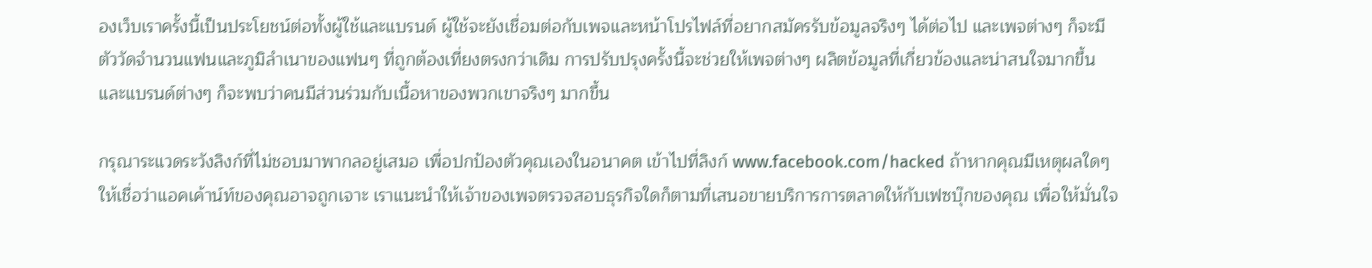องเว็บเราครั้งนี้เป็นประโยชน์ต่อทั้งผู้ใช้และแบรนด์ ผู้ใช้จะยังเชื่อมต่อกับเพจและหน้าโปรไฟล์ที่อยากสมัครรับข้อมูลจริงๆ ได้ต่อไป และเพจต่างๆ ก็จะมีตัววัดจำนวนแฟนและภูมิลำเนาของแฟนๆ ที่ถูกต้องเที่ยงตรงกว่าเดิม การปรับปรุงครั้งนี้จะช่วยให้เพจต่างๆ ผลิตข้อมูลที่เกี่ยวข้องและน่าสนใจมากขึ้น และแบรนด์ต่างๆ ก็จะพบว่าคนมีส่วนร่วมกับเนื้อหาของพวกเขาจริงๆ มากขึ้น

กรุณาระแวดระวังลิงก์ที่ไม่ชอบมาพากลอยู่เสมอ เพื่อปกป้องตัวคุณเองในอนาคต เข้าไปที่ลิงก์ www.facebook.com/hacked ถ้าหากคุณมีเหตุผลใดๆ ให้เชื่อว่าแอคเค้าน์ท์ของคุณอาจถูกเจาะ เราแนะนำให้เจ้าของเพจตรวจสอบธุรกิจใดก็ตามที่เสนอขายบริการการตลาดให้กับเฟซบุ๊กของคุณ เพื่อให้มั่นใจ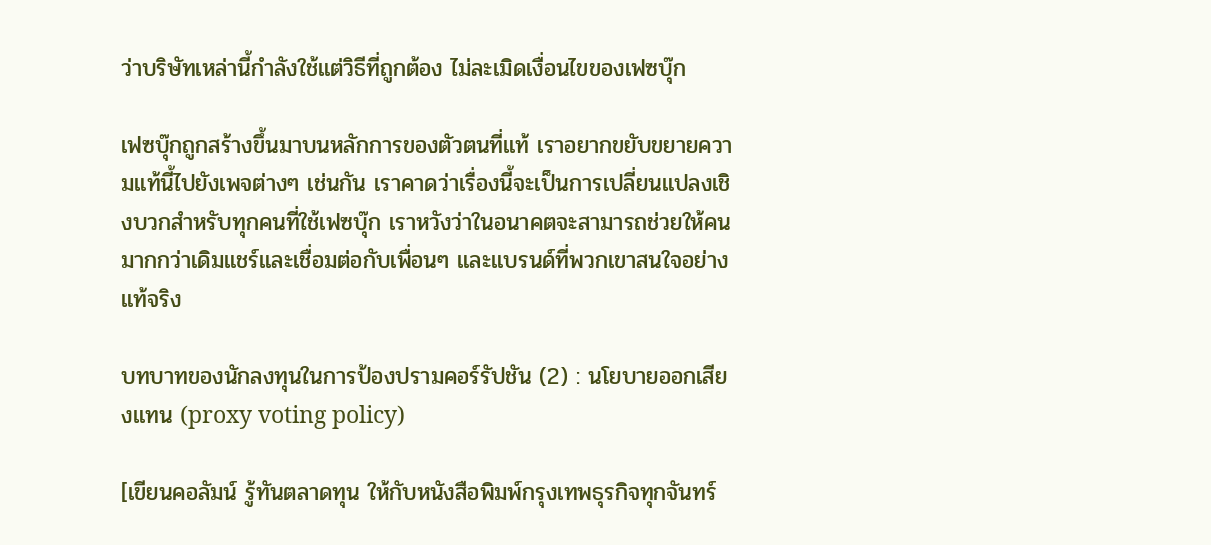ว่าบริษัทเหล่านี้กำลังใช้แต่วิธีที่ถูกต้อง ไม่ละเมิดเงื่อนไขของเฟซบุ๊ก

เฟซบุ๊กถูกสร้างขึ้นมาบนหลักการของตัวตนที่แท้ เราอยากขยับขยายความแท้นี้ไปยังเพจต่างๆ เช่นกัน เราคาดว่าเรื่องนี้จะเป็นการเปลี่ยนแปลงเชิงบวกสำหรับทุกคนที่ใช้เฟซบุ๊ก เราหวังว่าในอนาคตจะสามารถช่วยให้คนมากกว่าเดิมแชร์และเชื่อมต่อกับเพื่อนๆ และแบรนด์ที่พวกเขาสนใจอย่างแท้จริง

บทบาทของนักลงทุนในการป้องปรามคอร์รัปชัน (2) : นโยบายออกเสียงแทน (proxy voting policy)

[เขียนคอลัมน์ รู้ทันตลาดทุน ให้กับหนังสือพิมพ์กรุงเทพธุรกิจทุกจันทร์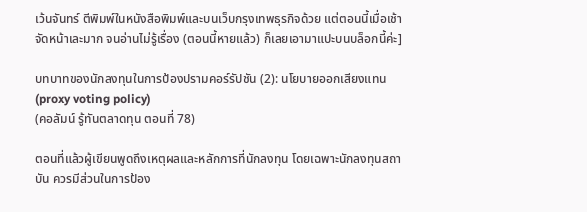เว้นจันทร์ ตีพิมพ์ในหนังสือพิมพ์และบนเว็บกรุงเทพธุรกิจด้วย แต่ตอนนี้เมื่อเช้าจัดหน้าเละมาก จนอ่านไม่รู้เรื่อง (ตอนนี้หายแล้ว) ก็เลยเอามาแปะบนบล็อกนี้ค่ะ]

บทบาทของนักลงทุนในการป้องปรามคอร์รัปชัน (2): นโยบายออกเสียงแทน (proxy voting policy)
(คอลัมน์ รู้ทันตลาดทุน ตอนที่ 78)

ตอนที่แล้วผู้เขียนพูดถึงเหตุผลและหลักการที่นักลงทุน โดยเฉพาะนักลงทุนสถาบัน ควรมีส่วนในการป้อง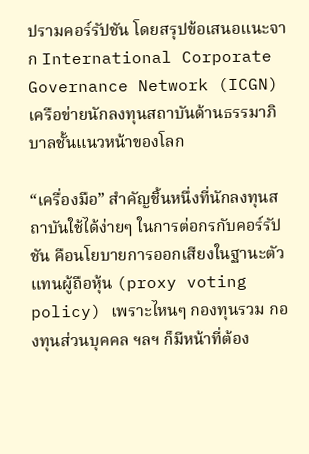ปรามคอร์รัปชัน โดยสรุปข้อเสนอแนะจาก International Corporate Governance Network (ICGN) เครือข่ายนักลงทุนสถาบันด้านธรรมาภิบาลชั้นแนวหน้าของโลก

“เครื่องมือ” สำคัญชิ้นหนึ่งที่นักลงทุนสถาบันใช้ได้ง่ายๆ ในการต่อกรกับคอร์รัปชัน คือนโยบายการออกเสียงในฐานะตัวแทนผู้ถือหุ้น (proxy voting policy) เพราะไหนๆ กองทุนรวม กองทุนส่วนบุคคล ฯลฯ ก็มีหน้าที่ต้อง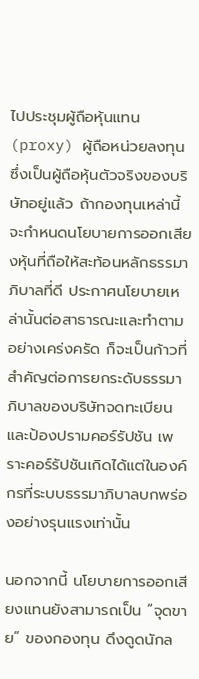ไปประชุมผู้ถือหุ้นแทน (proxy) ผู้ถือหน่วยลงทุน ซึ่งเป็นผู้ถือหุ้นตัวจริงของบริษัทอยู่แล้ว ถ้ากองทุนเหล่านี้จะกำหนดนโยบายการออกเสียงหุ้นที่ถือให้สะท้อนหลักธรรมาภิบาลที่ดี ประกาศนโยบายเหล่านั้นต่อสาธารณะและทำตามอย่างเคร่งครัด ก็จะเป็นก้าวที่สำคัญต่อการยกระดับธรรมาภิบาลของบริษัทจดทะเบียนและป้องปรามคอร์รัปชัน เพราะคอร์รัปชันเกิดได้แต่ในองค์กรที่ระบบธรรมาภิบาลบกพร่องอย่างรุนแรงเท่านั้น

นอกจากนี้ นโยบายการออกเสียงแทนยังสามารถเป็น “จุดขาย” ของกองทุน ดึงดูดนักล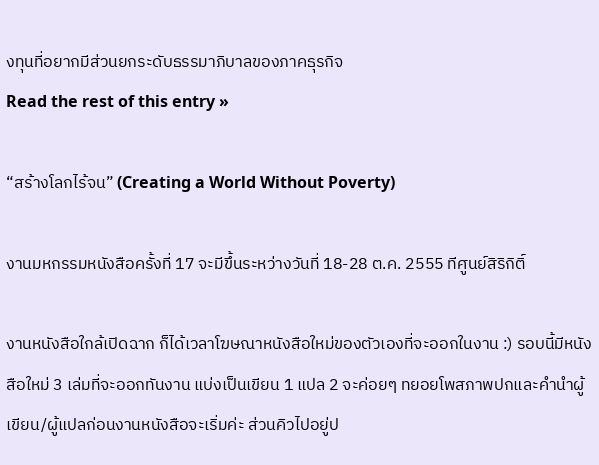งทุนที่อยากมีส่วนยกระดับธรรมาภิบาลของภาคธุรกิจ
Read the rest of this entry »

“สร้างโลกไร้จน” (Creating a World Without Poverty)

งานมหกรรมหนังสือครั้งที่ 17 จะมีขึ้นระหว่างวันที่ 18-28 ต.ค. 2555 ทีศูนย์สิริกิติ์

งานหนังสือใกล้เปิดฉาก ก็ได้เวลาโฆษณาหนังสือใหม่ของตัวเองที่จะออกในงาน :) รอบนี้มีหนังสือใหม่ 3 เล่มที่จะออกทันงาน แบ่งเป็นเขียน 1 แปล 2 จะค่อยๆ ทยอยโพสภาพปกและคำนำผู้เขียน/ผู้แปลก่อนงานหนังสือจะเริ่มค่ะ ส่วนคิวไปอยู่ป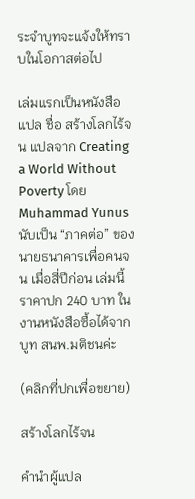ระจำบูทจะแจ้งให้ทราบในโอกาสต่อไป

เล่มแรกเป็นหนังสือแปล ชื่อ สร้างโลกไร้จน แปลจาก Creating a World Without Poverty โดย Muhammad Yunus นับเป็น “ภาคต่อ” ของ นายธนาคารเพื่อคนจน เมื่อสี่ปีก่อน เล่มนี้ราคาปก 240 บาท ในงานหนังสือซื้อได้จากบูท สนพ.มติชนค่ะ

(คลิกที่ปกเพื่อขยาย)

สร้างโลกไร้จน

คำนำผู้แปล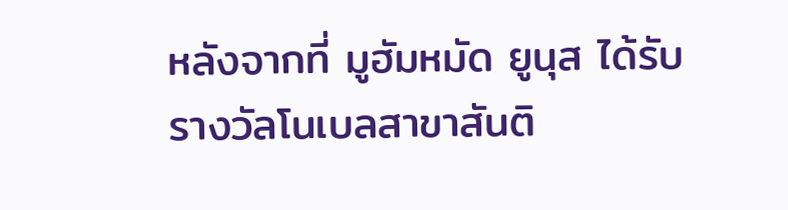หลังจากที่ มูฮัมหมัด ยูนุส ได้รับรางวัลโนเบลสาขาสันติ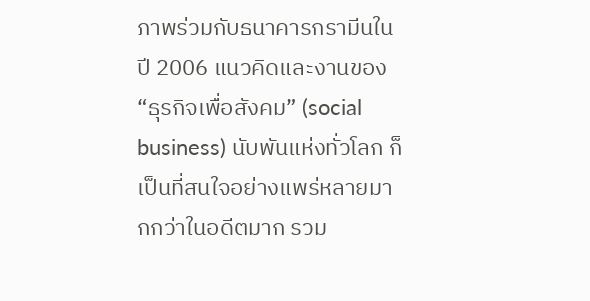ภาพร่วมกับธนาคารกรามีนในปี 2006 แนวคิดและงานของ “ธุรกิจเพื่อสังคม” (social business) นับพันแห่งทั่วโลก ก็เป็นที่สนใจอย่างแพร่หลายมากกว่าในอดีตมาก รวม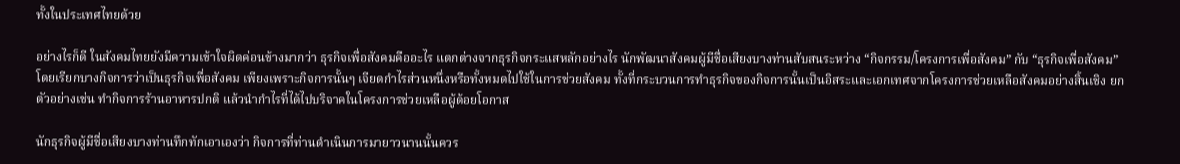ทั้งในประเทศไทยด้วย

อย่างไรก็ดี ในสังคมไทยยังมีความเข้าใจผิดค่อนข้างมากว่า ธุรกิจเพื่อสังคมคืออะไร แตกต่างจากธุรกิจกระแสหลักอย่างไร นักพัฒนาสังคมผู้มีชื่อเสียงบางท่านสับสนระหว่าง “กิจกรรม/โครงการเพื่อสังคม” กับ “ธุรกิจเพื่อสังคม” โดยเรียกบางกิจการว่าเป็นธุรกิจเพื่อสังคม เพียงเพราะกิจการนั้นๆ เจียดกำไรส่วนหนึ่งหรือทั้งหมดไปใช้ในการช่วยสังคม ทั้งที่กระบวนการทำธุรกิจของกิจการนั้นเป็นอิสระและเอกเทศจากโครงการช่วยเหลือสังคมอย่างสิ้นเชิง ยกตัวอย่างเช่น ทำกิจการร้านอาหารปกติ แล้วนำกำไรที่ได้ไปบริจาคในโครงการช่วยเหลือผู้ด้อยโอกาส

นักธุรกิจผู้มีชื่อเสียงบางท่านทึกทักเอาเองว่า กิจการที่ท่านดำเนินการมายาวนานนั้นควร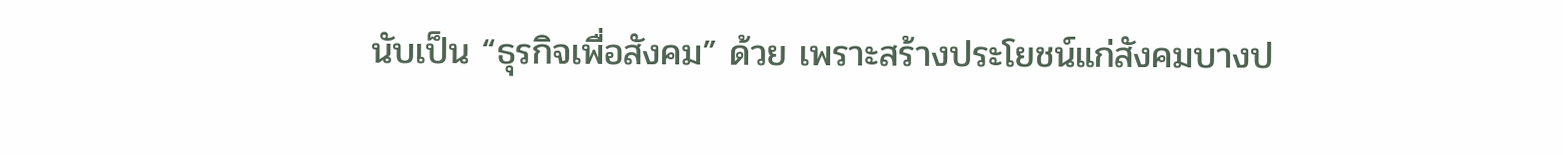นับเป็น “ธุรกิจเพื่อสังคม” ด้วย เพราะสร้างประโยชน์แก่สังคมบางป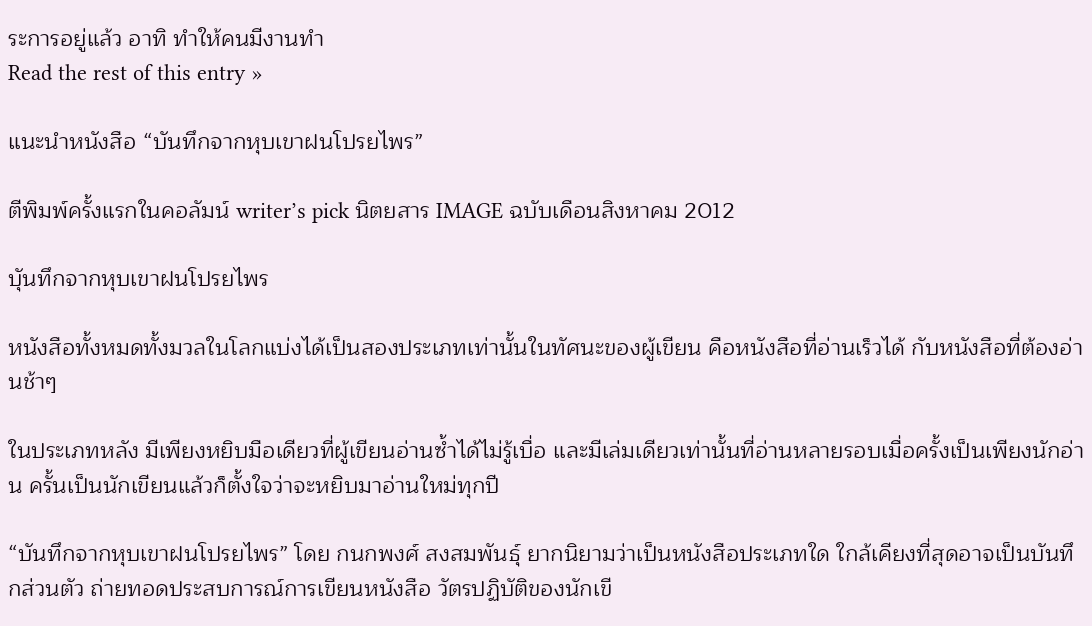ระการอยู่แล้ว อาทิ ทำให้คนมีงานทำ
Read the rest of this entry »

แนะนำหนังสือ “บันทึกจากหุบเขาฝนโปรยไพร”

ตีพิมพ์ครั้งแรกในคอลัมน์ writer’s pick นิตยสาร IMAGE ฉบับเดือนสิงหาคม 2012

บุันทึกจากหุบเขาฝนโปรยไพร

หนังสือทั้งหมดทั้งมวลในโลกแบ่งได้เป็นสองประเภทเท่านั้นในทัศนะของผู้เขียน คือหนังสือที่อ่านเร็วได้ กับหนังสือที่ต้องอ่านช้าๆ

ในประเภทหลัง มีเพียงหยิบมือเดียวที่ผู้เขียนอ่านซ้ำได้ไม่รู้เบื่อ และมีเล่มเดียวเท่านั้นที่อ่านหลายรอบเมื่อครั้งเป็นเพียงนักอ่าน ครั้นเป็นนักเขียนแล้วก็ตั้งใจว่าจะหยิบมาอ่านใหม่ทุกปี

“บันทึกจากหุบเขาฝนโปรยไพร” โดย กนกพงศ์ สงสมพันธุ์ ยากนิยามว่าเป็นหนังสือประเภทใด ใกล้เคียงที่สุดอาจเป็นบันทึกส่วนตัว ถ่ายทอดประสบการณ์การเขียนหนังสือ วัตรปฏิบัติของนักเขี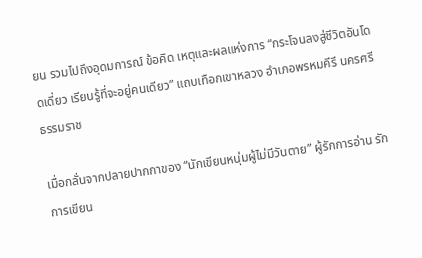ยน รวมไปถึงอุดมการณ์ ข้อคิด เหตุและผลแห่งการ “กระโจนลงสู่ชีวิตอันโดดเดี่ยว เรียนรู้ที่จะอยู่คนเดียว” แถบเทือกเขาหลวง อำเภอพรหมคีรี นครศรีธรรมราช

เมื่อกลั่นจากปลายปากกาของ “นักเขียนหนุ่มผู้ไม่มีวันตาย” ผู้รักการอ่าน รักการเขียน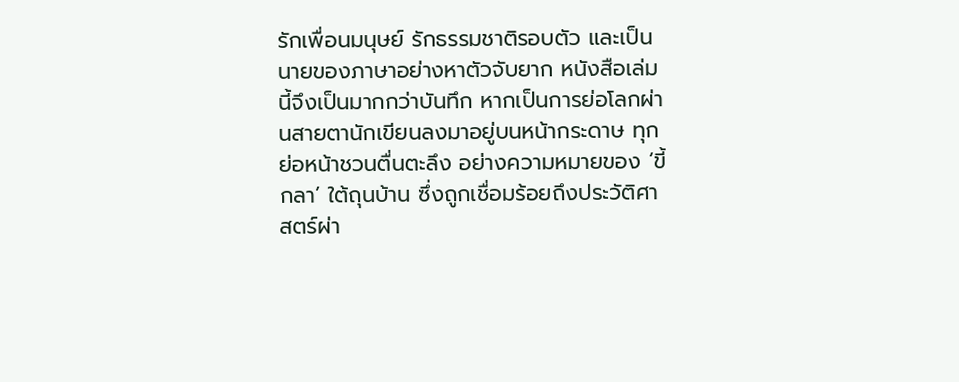รักเพื่อนมนุษย์ รักธรรมชาติรอบตัว และเป็นนายของภาษาอย่างหาตัวจับยาก หนังสือเล่มนี้จึงเป็นมากกว่าบันทึก หากเป็นการย่อโลกผ่านสายตานักเขียนลงมาอยู่บนหน้ากระดาษ ทุกย่อหน้าชวนตื่นตะลึง อย่างความหมายของ ‘ขี้กลา’ ใต้ถุนบ้าน ซึ่งถูกเชื่อมร้อยถึงประวัติศาสตร์ผ่า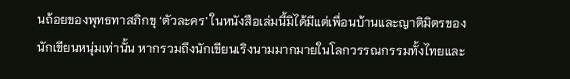นถ้อยของพุทธทาสภิกขุ ‘ตัวละคร’ ในหนังสือเล่มนี้มิได้มีแต่เพื่อนบ้านและญาติมิตรของนักเขียนหนุ่มเท่านั้น หากรวมถึงนักเขียนเริงนามมากมายในโลกวรรณกรรมทั้งไทยและ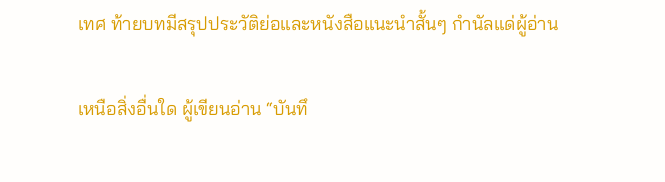เทศ ท้ายบทมีสรุปประวัติย่อและหนังสือแนะนำสั้นๆ กำนัลแด่ผู้อ่าน

เหนือสิ่งอื่นใด ผู้เขียนอ่าน “บันทึ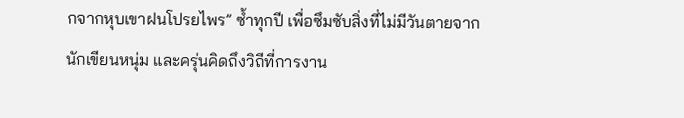กจากหุบเขาฝนโปรยไพร” ซ้ำทุกปี เพื่อซึมซับสิ่งที่ไม่มีวันตายจากนักเขียนหนุ่ม และครุ่นคิดถึงวิถีที่การงาน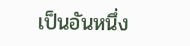เป็นอันหนึ่ง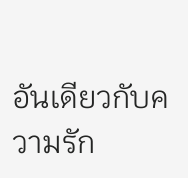อันเดียวกับความรัก